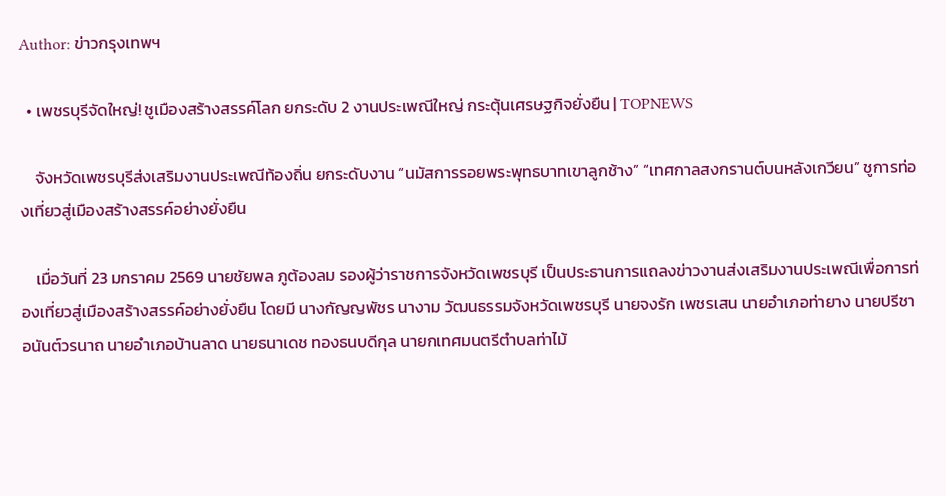Author: ข่าวกรุงเทพฯ

  • เพชรบุรีจัดใหญ่! ชูเมืองสร้างสรรค์โลก ยกระดับ 2 งานประเพณีใหญ่ กระตุ้นเศรษฐกิจยั่งยืน | TOPNEWS

    จังหวัดเพชรบุรีส่งเสริมงานประเพณีท้องถิ่น ยกระดับงาน “นมัสการรอยพระพุทธบาทเขาลูกช้าง” “เทศกาลสงกรานต์บนหลังเกวียน” ชูการท่องเที่ยวสู่เมืองสร้างสรรค์อย่างยั่งยืน

    เมื่อวันที่ 23 มกราคม 2569 นายชัยพล ภูต้องลม รองผู้ว่าราชการจังหวัดเพชรบุรี เป็นประธานการแถลงข่าวงานส่งเสริมงานประเพณีเพื่อการท่องเที่ยวสู่เมืองสร้างสรรค์อย่างยั่งยืน โดยมี นางกัญญพัชร นางาม วัฒนธรรมจังหวัดเพชรบุรี นายจงรัก เพชรเสน นายอำเภอท่ายาง นายปรีชา อนันต์วรนาถ นายอำเภอบ้านลาด นายธนาเดช ทองธนบดีกุล นายกเทศมนตรีตำบลท่าไม้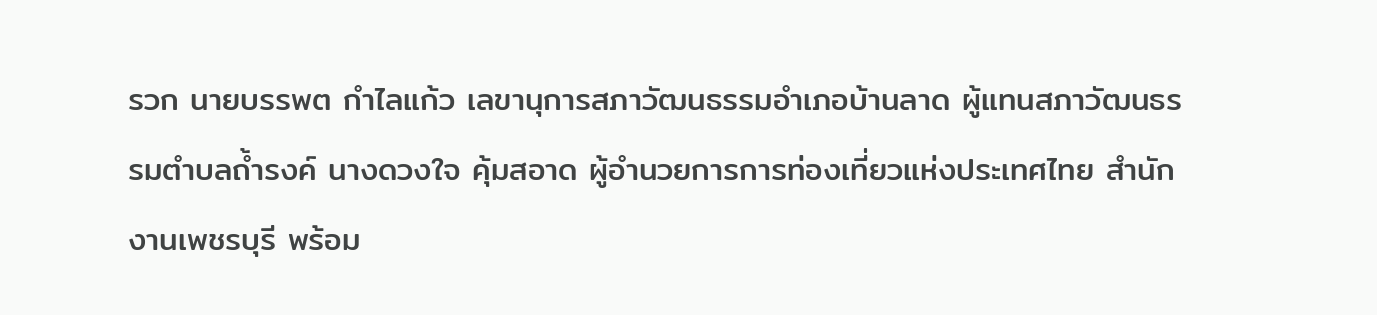รวก นายบรรพต กำไลแก้ว เลขานุการสภาวัฒนธรรมอำเภอบ้านลาด ผู้แทนสภาวัฒนธรรมตำบลถ้ำรงค์ นางดวงใจ คุ้มสอาด ผู้อำนวยการการท่องเที่ยวแห่งประเทศไทย สำนักงานเพชรบุรี พร้อม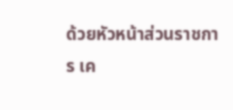ด้วยหัวหน้าส่วนราชการ เค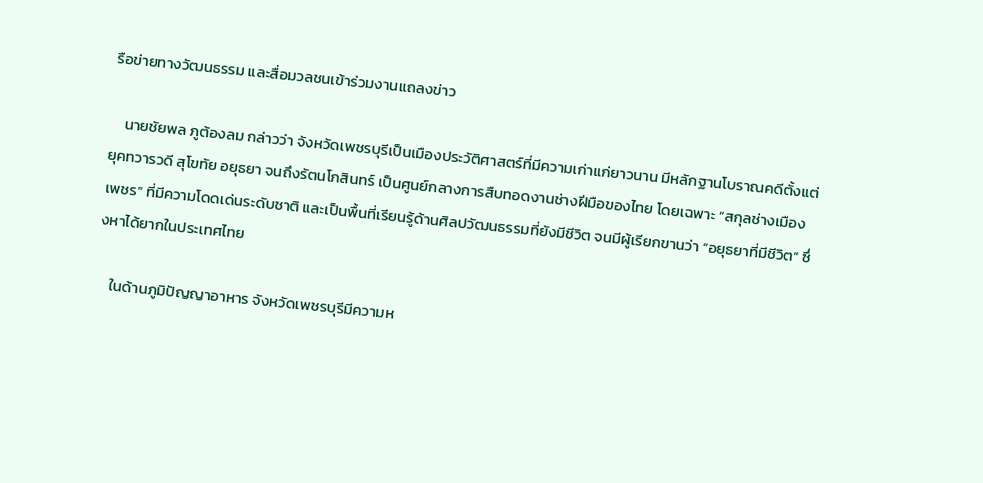รือข่ายทางวัฒนธรรม และสื่อมวลชนเข้าร่วมงานแถลงข่าว

    นายชัยพล ภูต้องลม กล่าวว่า จังหวัดเพชรบุรีเป็นเมืองประวัติศาสตร์ที่มีความเก่าแก่ยาวนาน มีหลักฐานโบราณคดีตั้งแต่ยุคทวารวดี สุโขทัย อยุธยา จนถึงรัตนโกสินทร์ เป็นศูนย์กลางการสืบทอดงานช่างฝีมือของไทย โดยเฉพาะ “สกุลช่างเมืองเพชร” ที่มีความโดดเด่นระดับชาติ และเป็นพื้นที่เรียนรู้ด้านศิลปวัฒนธรรมที่ยังมีชีวิต จนมีผู้เรียกขานว่า “อยุธยาที่มีชีวิต” ซึ่งหาได้ยากในประเทศไทย

    ในด้านภูมิปัญญาอาหาร จังหวัดเพชรบุรีมีความห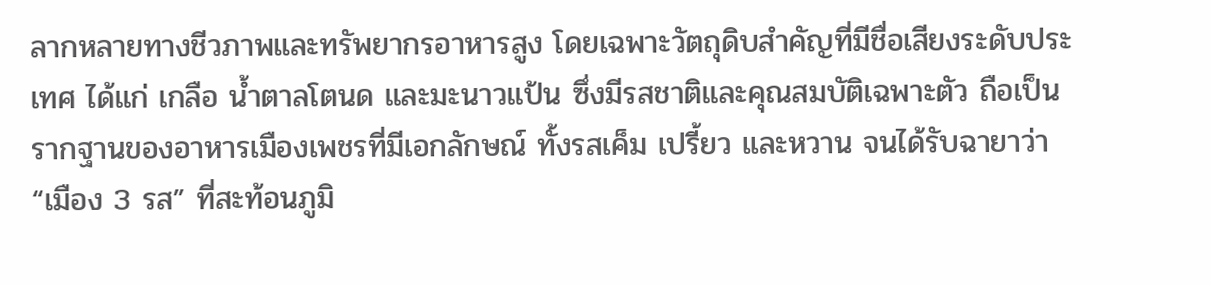ลากหลายทางชีวภาพและทรัพยากรอาหารสูง โดยเฉพาะวัตถุดิบสำคัญที่มีชื่อเสียงระดับประเทศ ได้แก่ เกลือ น้ำตาลโตนด และมะนาวแป้น ซึ่งมีรสชาติและคุณสมบัติเฉพาะตัว ถือเป็นรากฐานของอาหารเมืองเพชรที่มีเอกลักษณ์ ทั้งรสเค็ม เปรี้ยว และหวาน จนได้รับฉายาว่า “เมือง 3 รส” ที่สะท้อนภูมิ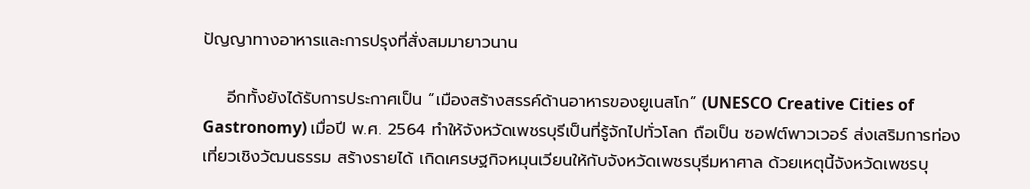ปัญญาทางอาหารและการปรุงที่สั่งสมมายาวนาน

    อีกทั้งยังได้รับการประกาศเป็น “เมืองสร้างสรรค์ด้านอาหารของยูเนสโก” (UNESCO Creative Cities of Gastronomy) เมื่อปี พ.ศ. 2564 ทำให้จังหวัดเพชรบุรีเป็นที่รู้จักไปทั่วโลก ถือเป็น ซอฟต์พาวเวอร์ ส่งเสริมการท่องเที่ยวเชิงวัฒนธรรม สร้างรายได้ เกิดเศรษฐกิจหมุนเวียนให้กับจังหวัดเพชรบุรีมหาศาล ด้วยเหตุนี้จังหวัดเพชรบุ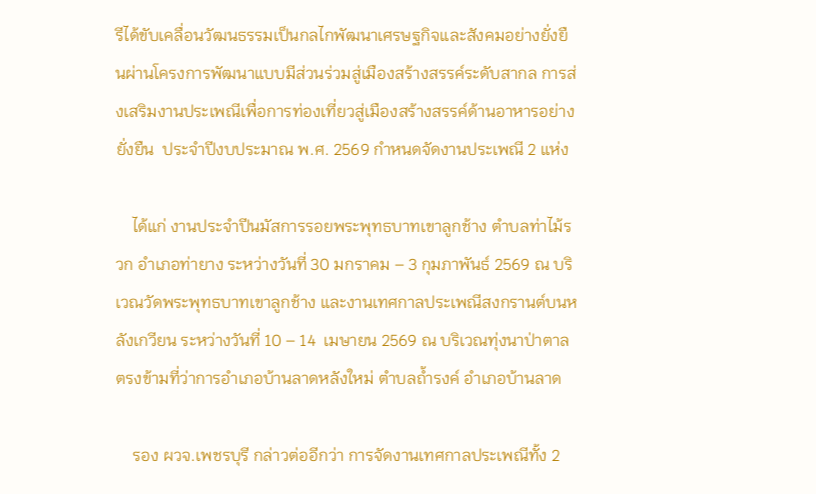รีได้ขับเคลื่อนวัฒนธรรมเป็นกลไกพัฒนาเศรษฐกิจและสังคมอย่างยั่งยืนผ่านโครงการพัฒนาแบบมีส่วนร่วมสู่เมืองสร้างสรรค์ระดับสากล การส่งเสริมงานประเพณีเพื่อการท่องเที่ยวสู่เมืองสร้างสรรค์ด้านอาหารอย่างยั่งยืน  ประจำปีงบประมาณ พ.ศ. 2569 กำหนดจัดงานประเพณี 2 แห่ง

    ได้แก่ งานประจำปีนมัสการรอยพระพุทธบาทเขาลูกช้าง ตำบลท่าไม้รวก อำเภอท่ายาง ระหว่างวันที่ 30 มกราคม – 3 กุมภาพันธ์ 2569 ณ บริเวณวัดพระพุทธบาทเขาลูกช้าง และงานเทศกาลประเพณีสงกรานต์บนหลังเกวียน ระหว่างวันที่ 10 – 14  เมษายน 2569 ณ บริเวณทุ่งนาป่าตาล ตรงข้ามที่ว่าการอำเภอบ้านลาดหลังใหม่ ตำบลถ้ำรงค์ อำเภอบ้านลาด

    รอง ผวจ.เพชรบุรี กล่าวต่ออีกว่า การจัดงานเทศกาลประเพณีทั้ง 2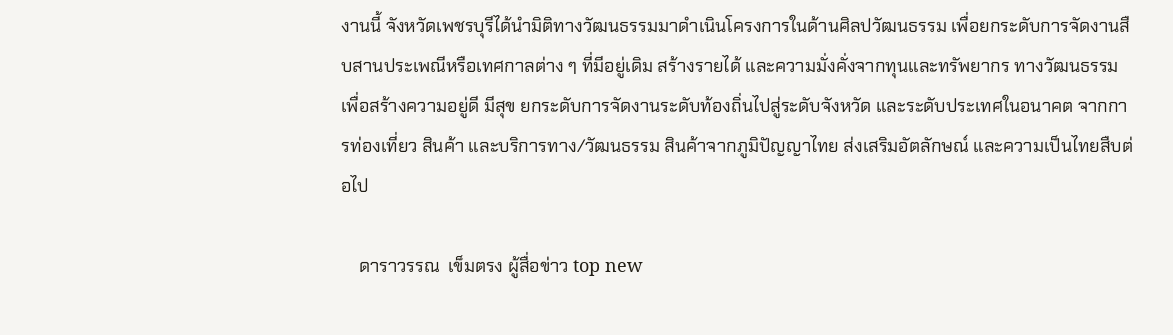งานนี้ จังหวัดเพชรบุรีได้นำมิติทางวัฒนธรรมมาดำเนินโครงการในด้านศิลปวัฒนธรรม เพื่อยกระดับการจัดงานสืบสานประเพณีหรือเทศกาลต่าง ๆ ที่มีอยู่เดิม สร้างรายได้ และความมั่งคั่งจากทุนและทรัพยากร ทางวัฒนธรรม เพื่อสร้างความอยู่ดี มีสุข ยกระดับการจัดงานระดับท้องถิ่นไปสู่ระดับจังหวัด และระดับประเทศในอนาคต จากการท่องเที่ยว สินค้า และบริการทาง/วัฒนธรรม สินค้าจากภูมิปัญญาไทย ส่งเสริมอัตลักษณ์ และความเป็นไทยสืบต่อไป

    ดาราวรรณ  เข็มตรง ผู้สื่อข่าว top new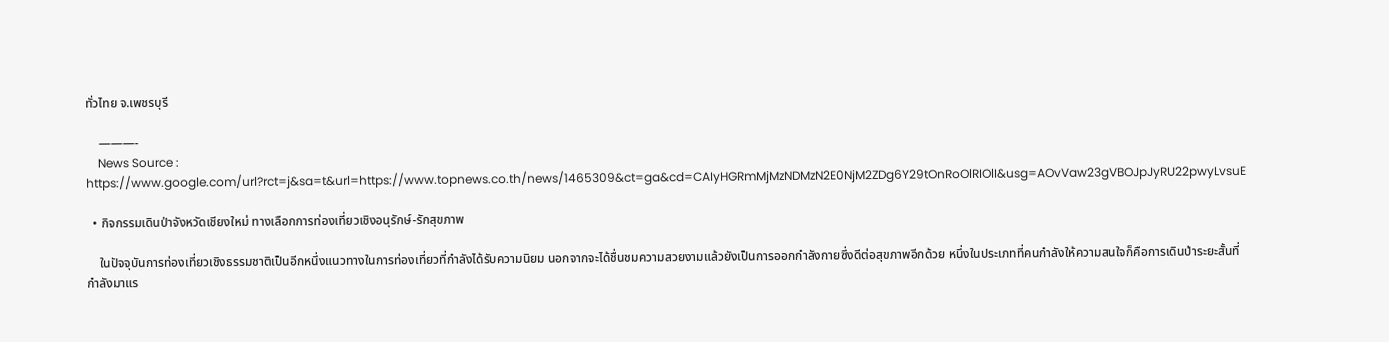ทั่วไทย จ.เพชรบุรี

    ———-
    News Source : https://www.google.com/url?rct=j&sa=t&url=https://www.topnews.co.th/news/1465309&ct=ga&cd=CAIyHGRmMjMzNDMzN2E0NjM2ZDg6Y29tOnRoOlRIOlI&usg=AOvVaw23gVBOJpJyRU22pwyLvsuE

  • กิจกรรมเดินป่าจังหวัดเชียงใหม่ ทางเลือกการท่องเที่ยวเชิงอนุรักษ์-รักสุขภาพ

    ในปัจจุบันการท่องเที่ยวเชิงธรรมชาติเป็นอีกหนึ่งแนวทางในการท่องเที่ยวที่กำลังได้รับความนิยม นอกจากจะได้ชื่นชมความสวยงามแล้วยังเป็นการออกกำลังกายซึ่งดีต่อสุขภาพอีกด้วย หนึ่งในประเภทที่คนกำลังให้ความสนใจก็คือการเดินป่าระยะสั้นที่กำลังมาแร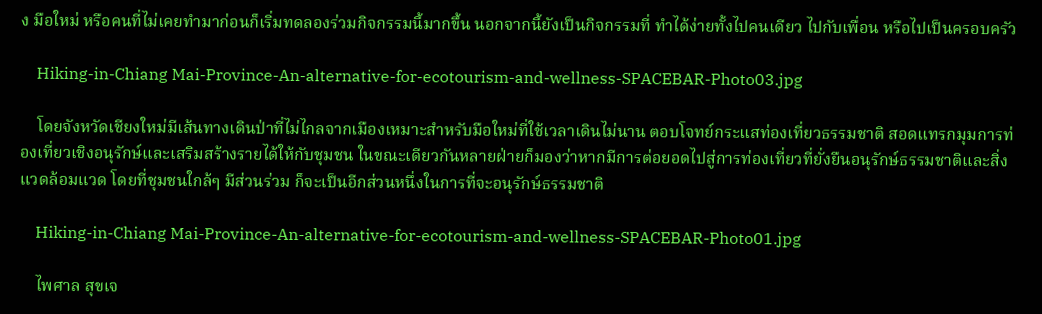ง มือใหม่ หรือคนที่ไม่เคยทำมาก่อนก็เริ่มทดลองร่วมกิจกรรมนี้มากขึ้น นอกจากนี้ยังเป็นกิจกรรมที่ ทำได้ง่ายทั้งไปคนเดียว ไปกับเพื่อน หรือไปเป็นครอบครัว

    Hiking-in-Chiang Mai-Province-An-alternative-for-ecotourism-and-wellness-SPACEBAR-Photo03.jpg

    โดยจังหวัดเชียงใหม่มีเส้นทางเดินป่าที่ไม่ไกลจากเมืองเหมาะสำหรับมือใหม่ที่ใช้เวลาเดินไม่นาน ตอบโจทย์กระแสท่องเที่ยวธรรมชาติ สอดแทรกมุมการท่องเที่ยวเชิงอนุรักษ์และเสริมสร้างรายได้ให้กับชุมชน ในขณะเดียวกันหลายฝ่ายก็มองว่าหากมีการต่อยอดไปสู่การท่องเที่ยวที่ยั่งยืนอนุรักษ์ธรรมชาติและสิ่งแวดล้อมแวด โดยที่ชุมชนใกล้ๆ มีส่วนร่วม ก็จะเป็นอีกส่วนหนึ่งในการที่จะอนุรักษ์ธรรมชาติ

    Hiking-in-Chiang Mai-Province-An-alternative-for-ecotourism-and-wellness-SPACEBAR-Photo01.jpg

    ไพศาล สุขเจ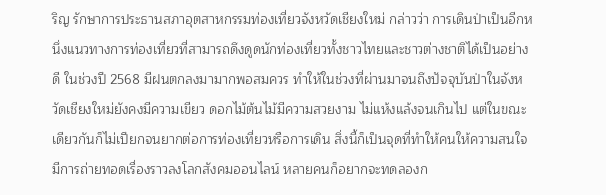ริญ รักษาการประธานสภาอุตสาหกรรมท่องเที่ยวจังหวัดเชียงใหม่ กล่าวว่า การเดินป่าเป็นอีกหนึ่งแนวทางการท่องเที่ยวที่สามารถดึงดูดนักท่องเที่ยวทั้งชาวไทยและชาวต่างชาติได้เป็นอย่างดี ในช่วงปี 2568 มีฝนตกลงมามากพอสมควร ทำให้ในช่วงที่ผ่านมาจนถึงปัจจุบันป่าในจังหวัดเชียงใหม่ยังคงมีความเขียว ดอกไม้ต้นไม้มีความสวยงาม ไม่แห้งแล้งจนเกินไป แต่ในขณะเดียวกันก็ไม่เปียกจนยากต่อการท่องเที่ยวหรือการเดิน สิ่งนี้ก็เป็นจุดที่ทำให้คนให้ความสนใจ มีการถ่ายทอดเรื่องราวลงโลกสังคมออนไลน์ หลายคนก็อยากจะทดลองก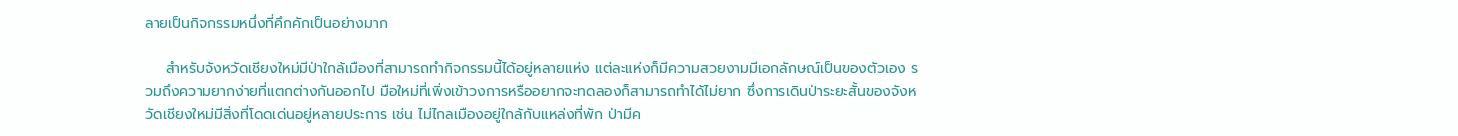ลายเป็นกิจกรรมหนึ่งที่คึกคักเป็นอย่างมาก

    สำหรับจังหวัดเชียงใหม่มีป่าใกล้เมืองที่สามารถทำกิจกรรมนี้ได้อยู่หลายแห่ง แต่ละแห่งก็มีความสวยงามมีเอกลักษณ์เป็นของตัวเอง รวมถึงความยากง่ายที่แตกต่างกันออกไป มือใหม่ที่เพิ่งเข้าวงการหรืออยากจะทดลองก็สามารถทำได้ไม่ยาก ซึ่งการเดินป่าระยะสั้นของจังหวัดเชียงใหม่มีสิ่งที่โดดเด่นอยู่หลายประการ เช่น ไม่ไกลเมืองอยู่ใกล้กับแหล่งที่พัก ป่ามีค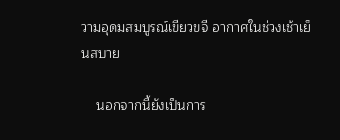วามอุดมสมบูรณ์เขียวขจี อากาศในช่วงเช้าเย็นสบาย

    นอกจากนี้ยังเป็นการ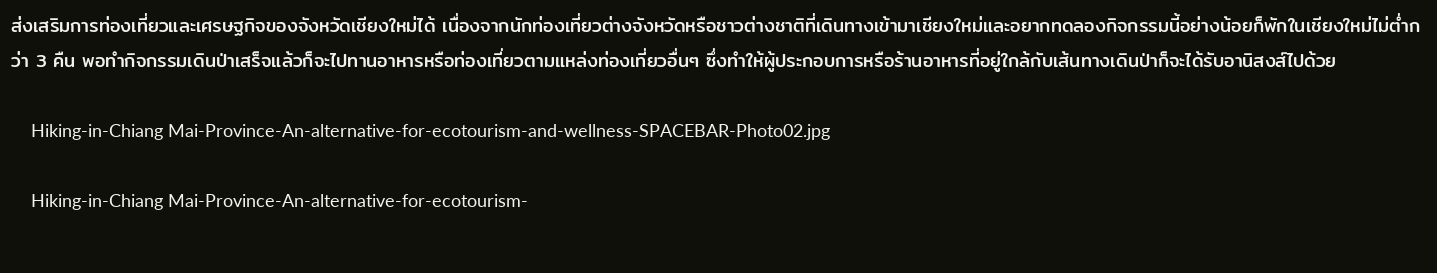ส่งเสริมการท่องเที่ยวและเศรษฐกิจของจังหวัดเชียงใหม่ได้ เนื่องจากนักท่องเที่ยวต่างจังหวัดหรือชาวต่างชาติที่เดินทางเข้ามาเชียงใหม่และอยากทดลองกิจกรรมนี้อย่างน้อยก็พักในเชียงใหม่ไม่ต่ำกว่า 3 คืน พอทำกิจกรรมเดินป่าเสร็จแล้วก็จะไปทานอาหารหรือท่องเที่ยวตามแหล่งท่องเที่ยวอื่นๆ ซึ่งทำให้ผู้ประกอบการหรือร้านอาหารที่อยู่ใกล้กับเส้นทางเดินป่าก็จะได้รับอานิสงส์ไปด้วย

    Hiking-in-Chiang Mai-Province-An-alternative-for-ecotourism-and-wellness-SPACEBAR-Photo02.jpg

    Hiking-in-Chiang Mai-Province-An-alternative-for-ecotourism-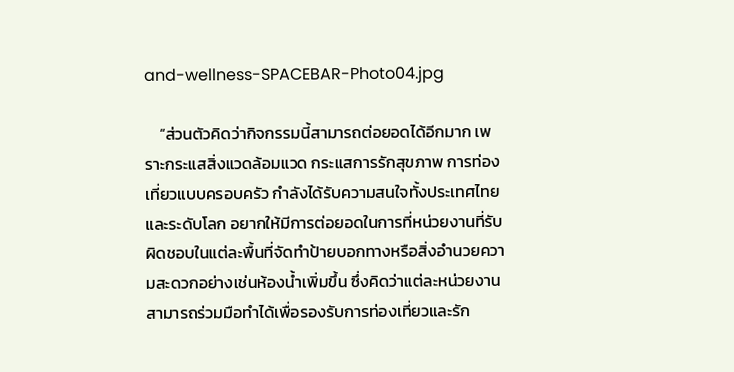and-wellness-SPACEBAR-Photo04.jpg

    “ส่วนตัวคิดว่ากิจกรรมนี้สามารถต่อยอดได้อีกมาก เพราะกระแสสิ่งแวดล้อมแวด กระแสการรักสุขภาพ การท่องเที่ยวแบบครอบครัว กำลังได้รับความสนใจทั้งประเทศไทยและระดับโลก อยากให้มีการต่อยอดในการที่หน่วยงานที่รับผิดชอบในแต่ละพื้นที่จัดทำป้ายบอกทางหรือสิ่งอำนวยความสะดวกอย่างเช่นห้องน้ำเพิ่มขึ้น ซึ่งคิดว่าแต่ละหน่วยงานสามารถร่วมมือทำได้เพื่อรองรับการท่องเที่ยวและรัก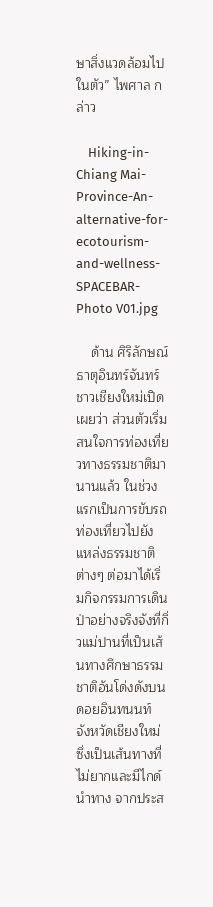ษาสิ่งแวดล้อมไปในตัว” ไพศาล กล่าว

    Hiking-in-Chiang Mai-Province-An-alternative-for-ecotourism-and-wellness-SPACEBAR-Photo V01.jpg

    ด้าน ศิริลักษณ์ ธาตุอินทร์จันทร์ ชาวเชียงใหม่เปิดเผยว่า ส่วนตัวเริ่มสนใจการท่องเที่ยวทางธรรมชาติมานานแล้ว ในช่วงแรกเป็นการขับรถท่องเที่ยวไปยังแหล่งธรรมชาติต่างๆ ต่อมาได้เริ่มกิจกรรมการเดินป่าอย่างจริงจังที่กิ่วแม่ปานที่เป็นเส้นทางศึกษาธรรมชาติอันโด่งดังบนดอยอินทนนท์ จังหวัดเชียงใหม่ ซึ่งเป็นเส้นทางที่ไม่ยากและมีไกด์นำทาง จากประส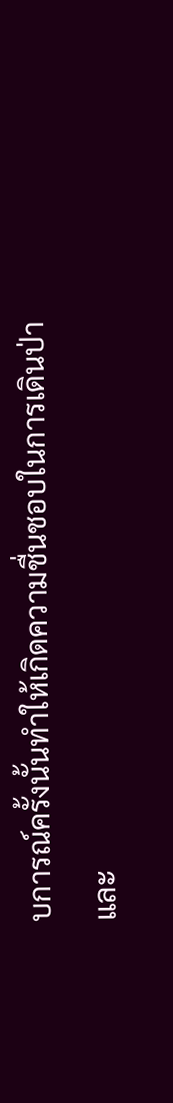บการณ์ครั้งนั้นทำให้เกิดความชื่นชอบในการเดินป่า และ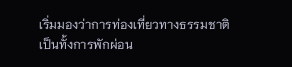เริ่มมองว่าการท่องเที่ยวทางธรรมชาติเป็นทั้งการพักผ่อน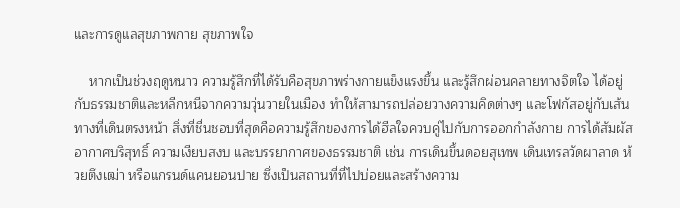และการดูแลสุขภาพกาย สุขภาพใจ

    หากเป็นช่วงฤดูหนาว ความรู้สึกที่ได้รับคือสุขภาพร่างกายแข็งแรงขึ้น และรู้สึกผ่อนคลายทางจิตใจ ได้อยู่กับธรรมชาติและหลีกหนีจากความวุ่นวายในเมือง ทำให้สามารถปล่อยวางความคิดต่างๆ และโฟกัสอยู่กับเส้นทางที่เดินตรงหน้า สิ่งที่ชื่นชอบที่สุดคือความรู้สึกของการได้ฮีลใจควบคู่ไปกับการออกกำลังกาย การได้สัมผัสอากาศบริสุทธิ์ ความเงียบสงบ และบรรยากาศของธรรมชาติ เช่น การเดินขึ้นดอยสุเทพ เดินเทรลวัดผาลาด ห้วยตึงเฒ่า หรือแกรนด์แคนยอนปาย ซึ่งเป็นสถานที่ที่ไปบ่อยและสร้างความ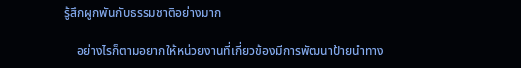รู้สึกผูกพันกับธรรมชาติอย่างมาก

    อย่างไรก็ตามอยากให้หน่วยงานที่เกี่ยวข้องมีการพัฒนาป้ายนำทาง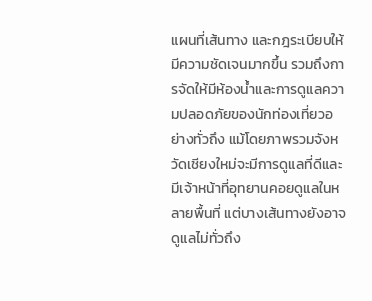แผนที่เส้นทาง และกฎระเบียบให้มีความชัดเจนมากขึ้น รวมถึงการจัดให้มีห้องน้ำและการดูแลความปลอดภัยของนักท่องเที่ยวอย่างทั่วถึง แม้โดยภาพรวมจังหวัดเชียงใหม่จะมีการดูแลที่ดีและมีเจ้าหน้าที่อุทยานคอยดูแลในหลายพื้นที่ แต่บางเส้นทางยังอาจดูแลไม่ทั่วถึง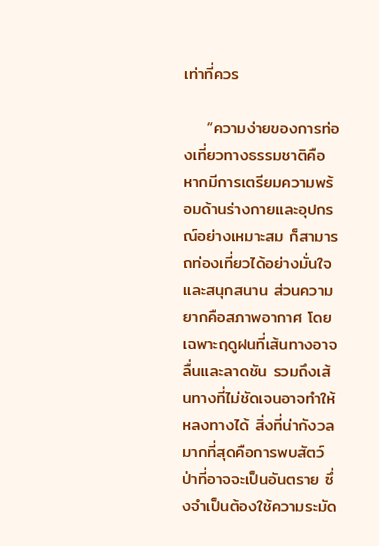เท่าที่ควร

    “ความง่ายของการท่องเที่ยวทางธรรมชาติคือ หากมีการเตรียมความพร้อมด้านร่างกายและอุปกรณ์อย่างเหมาะสม ก็สามารถท่องเที่ยวได้อย่างมั่นใจและสนุกสนาน ส่วนความยากคือสภาพอากาศ โดยเฉพาะฤดูฝนที่เส้นทางอาจลื่นและลาดชัน รวมถึงเส้นทางที่ไม่ชัดเจนอาจทำให้หลงทางได้ สิ่งที่น่ากังวลมากที่สุดคือการพบสัตว์ป่าที่อาจจะเป็นอันตราย ซึ่งจำเป็นต้องใช้ความระมัด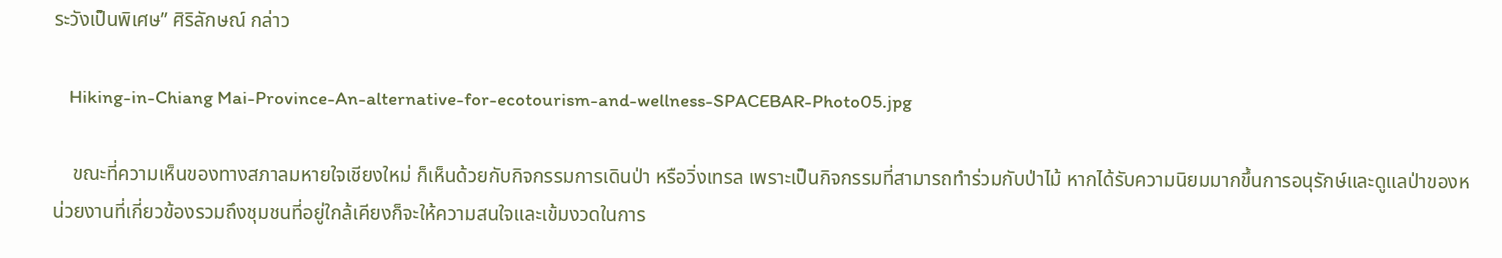ระวังเป็นพิเศษ” ศิริลักษณ์ กล่าว

    Hiking-in-Chiang Mai-Province-An-alternative-for-ecotourism-and-wellness-SPACEBAR-Photo05.jpg

    ขณะที่ความเห็นของทางสภาลมหายใจเชียงใหม่ ก็เห็นด้วยกับกิจกรรมการเดินป่า หรือวิ่งเทรล เพราะเป็นกิจกรรมที่สามารถทำร่วมกับป่าไม้ หากได้รับความนิยมมากขึ้นการอนุรักษ์และดูแลป่าของหน่วยงานที่เกี่ยวข้องรวมถึงชุมชนที่อยู่ใกล้เคียงก็จะให้ความสนใจและเข้มงวดในการ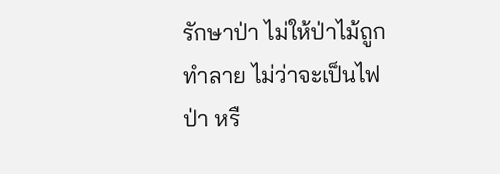รักษาป่า ไม่ให้ป่าไม้ถูกทำลาย ไม่ว่าจะเป็นไฟป่า หรื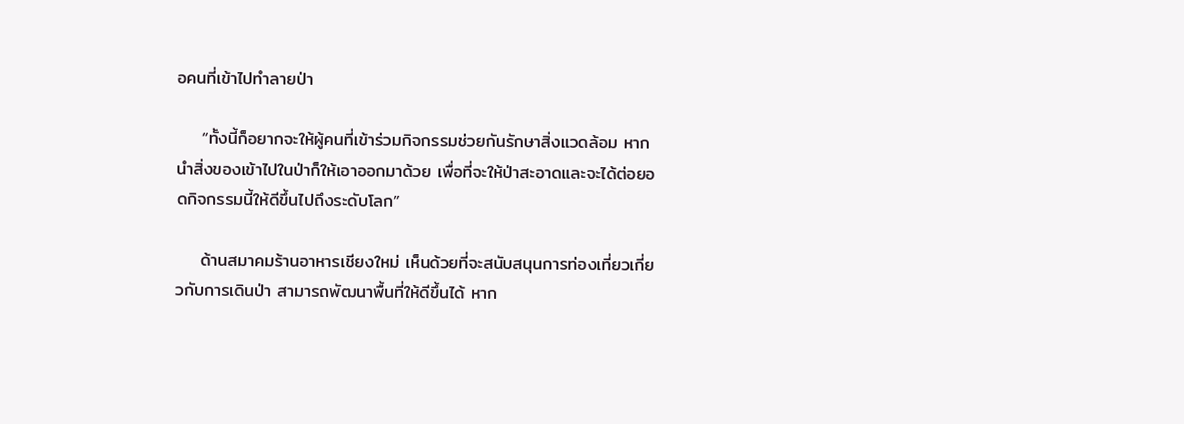อคนที่เข้าไปทำลายป่า

    “ทั้งนี้ก็อยากจะให้ผู้คนที่เข้าร่วมกิจกรรมช่วยกันรักษาสิ่งแวดล้อม หากนำสิ่งของเข้าไปในป่าก็ให้เอาออกมาด้วย เพื่อที่จะให้ป่าสะอาดและจะได้ต่อยอดกิจกรรมนี้ให้ดีขึ้นไปถึงระดับโลก”

    ด้านสมาคมร้านอาหารเชียงใหม่ เห็นด้วยที่จะสนับสนุนการท่องเที่ยวเกี่ยวกับการเดินป่า สามารถพัฒนาพื้นที่ให้ดีขึ้นได้ หาก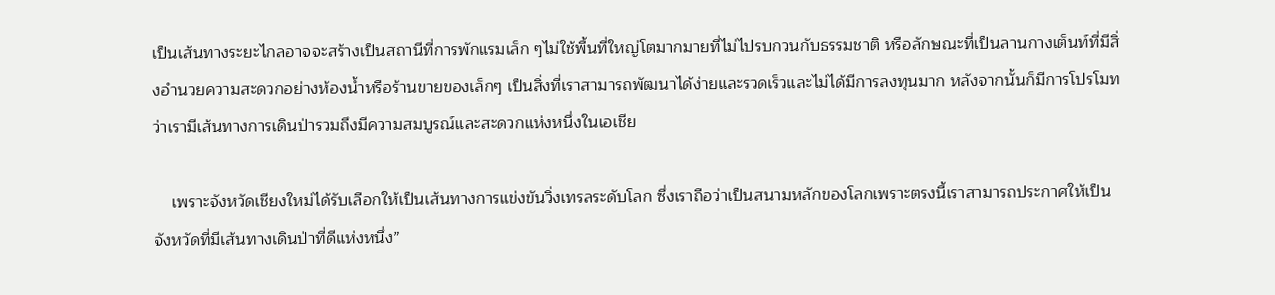เป็นเส้นทางระยะไกลอาจจะสร้างเป็นสถานีที่การพักแรมเล็ก ๆไม่ใช้พื้นที่ใหญ่โตมากมายที่ไม่ไปรบกวนกับธรรมชาติ หรือลักษณะที่เป็นลานกางเต็นท์ที่มีสิ่งอำนวยความสะดวกอย่างห้องน้ำหรือร้านขายของเล็กๆ เป็นสิ่งที่เราสามารถพัฒนาได้ง่ายและรวดเร็วและไม่ได้มีการลงทุนมาก หลังจากนั้นก็มีการโปรโมท ว่าเรามีเส้นทางการเดินป่ารวมถึงมีความสมบูรณ์และสะดวกแห่งหนึ่งในเอเชีย

    เพราะจังหวัดเชียงใหม่ได้รับเลือกให้เป็นเส้นทางการแข่งขันวิ่งเทรลระดับโลก ซึ่งเราถือว่าเป็นสนามหลักของโลกเพราะตรงนี้เราสามารถประกาศให้เป็นจังหวัดที่มีเส้นทางเดินป่าที่ดีแห่งหนึ่ง”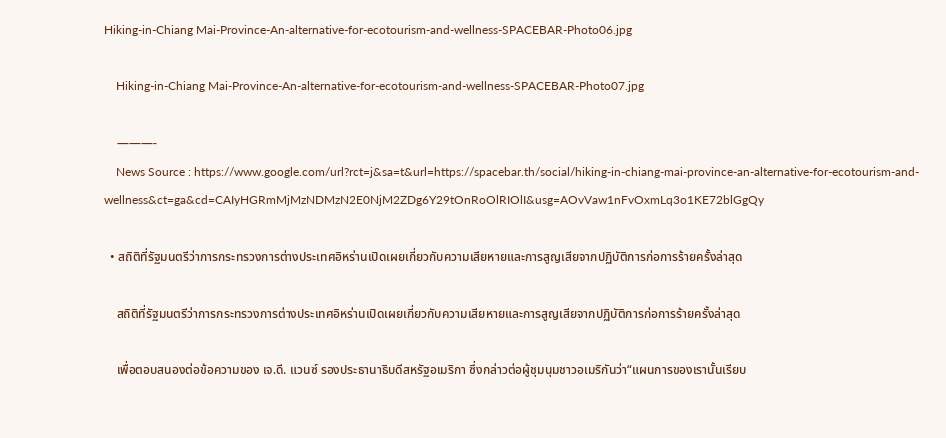Hiking-in-Chiang Mai-Province-An-alternative-for-ecotourism-and-wellness-SPACEBAR-Photo06.jpg

    Hiking-in-Chiang Mai-Province-An-alternative-for-ecotourism-and-wellness-SPACEBAR-Photo07.jpg

    ———-
    News Source : https://www.google.com/url?rct=j&sa=t&url=https://spacebar.th/social/hiking-in-chiang-mai-province-an-alternative-for-ecotourism-and-wellness&ct=ga&cd=CAIyHGRmMjMzNDMzN2E0NjM2ZDg6Y29tOnRoOlRIOlI&usg=AOvVaw1nFvOxmLq3o1KE72blGgQy

  • สถิติที่รัฐมนตรีว่าการกระทรวงการต่างประเทศอิหร่านเปิดเผยเกี่ยวกับความเสียหายและการสูญเสียจากปฏิบัติการก่อการร้ายครั้งล่าสุด

    สถิติที่รัฐมนตรีว่าการกระทรวงการต่างประเทศอิหร่านเปิดเผยเกี่ยวกับความเสียหายและการสูญเสียจากปฏิบัติการก่อการร้ายครั้งล่าสุด

    เพื่อตอบสนองต่อข้อความของ เจ.ดี. แวนซ์ รองประธานาธิบดีสหรัฐอเมริกา ซึ่งกล่าวต่อผู้ชุมนุมชาวอเมริกันว่า“แผนการของเรานั้นเรียบ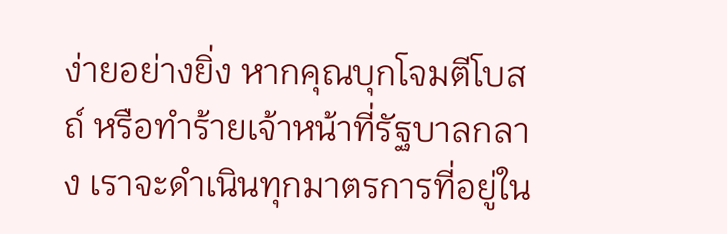ง่ายอย่างยิ่ง หากคุณบุกโจมตีโบสถ์ หรือทำร้ายเจ้าหน้าที่รัฐบาลกลาง เราจะดำเนินทุกมาตรการที่อยู่ใน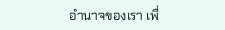อำนาจของเรา เพื่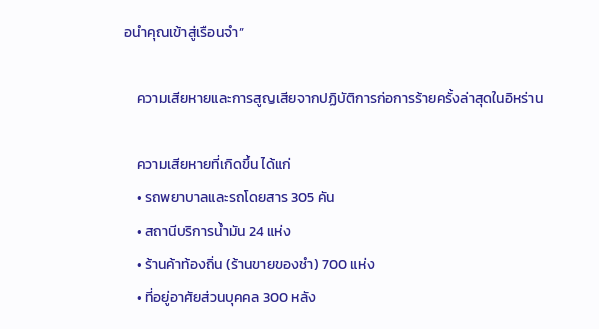อนำคุณเข้าสู่เรือนจำ”

    ความเสียหายและการสูญเสียจากปฏิบัติการก่อการร้ายครั้งล่าสุดในอิหร่าน

    ความเสียหายที่เกิดขึ้น ได้แก่
    • รถพยาบาลและรถโดยสาร 305 คัน
    • สถานีบริการน้ำมัน 24 แห่ง
    • ร้านค้าท้องถิ่น (ร้านขายของชำ) 700 แห่ง
    • ที่อยู่อาศัยส่วนบุคคล 300 หลัง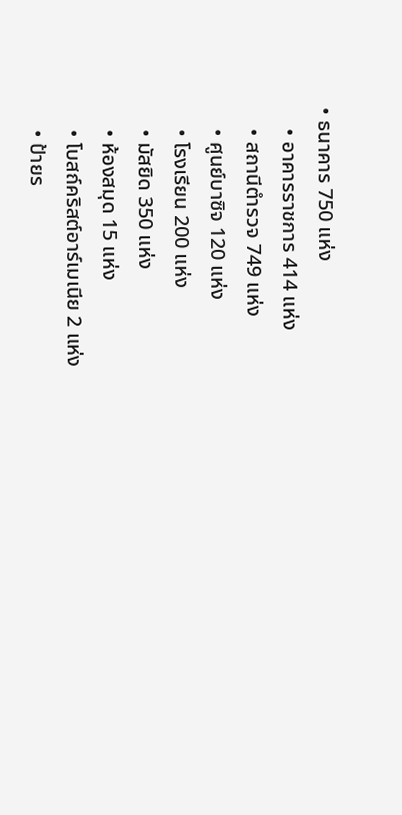• ธนาคาร 750 แห่ง
    • อาคารราชการ 414 แห่ง
    • สถานีตำรวจ 749 แห่ง
    • ศูนย์บาซิจ 120 แห่ง
    • โรงเรียน 200 แห่ง
    • มัสยิด 350 แห่ง
    • ห้องสมุด 15 แห่ง
    • โบสถ์คริสต์อาร์เมเนีย 2 แห่ง
    • ป้ายร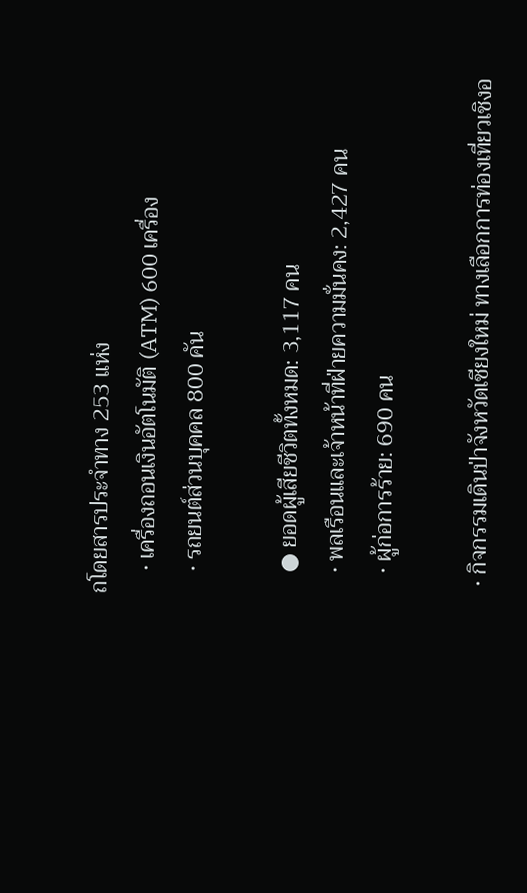ถโดยสารประจำทาง 253 แห่ง
    • เครื่องถอนเงินอัตโนมัติ (ATM) 600 เครื่อง
    • รถยนต์ส่วนบุคคล 800 คัน

    ● ยอดผู้เสียชีวิตทั้งหมด: 3,117 คน
    • พลเรือนและเจ้าหน้าที่ฝ่ายความมั่นคง: 2,427 คน
    • ผู้ก่อการร้าย: 690 คน

  • กิจกรรมเดินป่าจังหวัดเชียงใหม่ ทางเลือกการท่องเที่ยวเชิงอ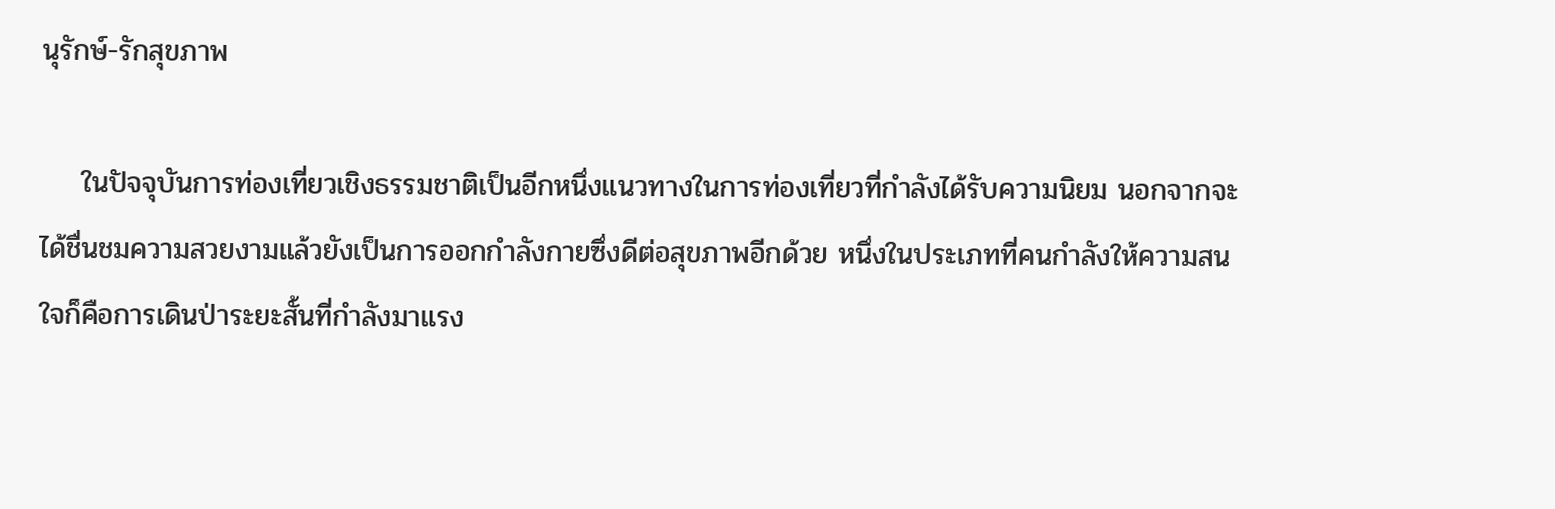นุรักษ์-รักสุขภาพ

    ในปัจจุบันการท่องเที่ยวเชิงธรรมชาติเป็นอีกหนึ่งแนวทางในการท่องเที่ยวที่กำลังได้รับความนิยม นอกจากจะได้ชื่นชมความสวยงามแล้วยังเป็นการออกกำลังกายซึ่งดีต่อสุขภาพอีกด้วย หนึ่งในประเภทที่คนกำลังให้ความสนใจก็คือการเดินป่าระยะสั้นที่กำลังมาแรง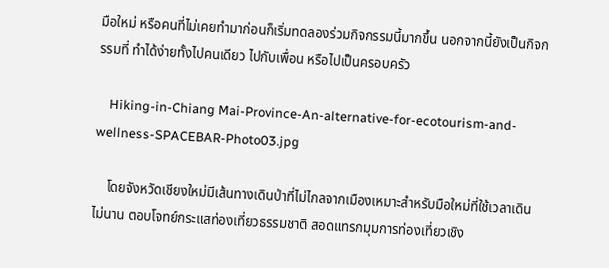มือใหม่ หรือคนที่ไม่เคยทำมาก่อนก็เริ่มทดลองร่วมกิจกรรมนี้มากขึ้น นอกจากนี้ยังเป็นกิจกรรมที่ ทำได้ง่ายทั้งไปคนเดียว ไปกับเพื่อน หรือไปเป็นครอบครัว

    Hiking-in-Chiang Mai-Province-An-alternative-for-ecotourism-and-wellness-SPACEBAR-Photo03.jpg

    โดยจังหวัดเชียงใหม่มีเส้นทางเดินป่าที่ไม่ไกลจากเมืองเหมาะสำหรับมือใหม่ที่ใช้เวลาเดินไม่นาน ตอบโจทย์กระแสท่องเที่ยวธรรมชาติ สอดแทรกมุมการท่องเที่ยวเชิง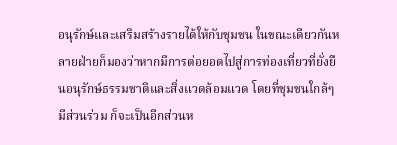อนุรักษ์และเสริมสร้างรายได้ให้กับชุมชน ในขณะเดียวกันหลายฝ่ายก็มองว่าหากมีการต่อยอดไปสู่การท่องเที่ยวที่ยั่งยืนอนุรักษ์ธรรมชาติและสิ่งแวดล้อมแวด โดยที่ชุมชนใกล้ๆ มีส่วนร่วม ก็จะเป็นอีกส่วนห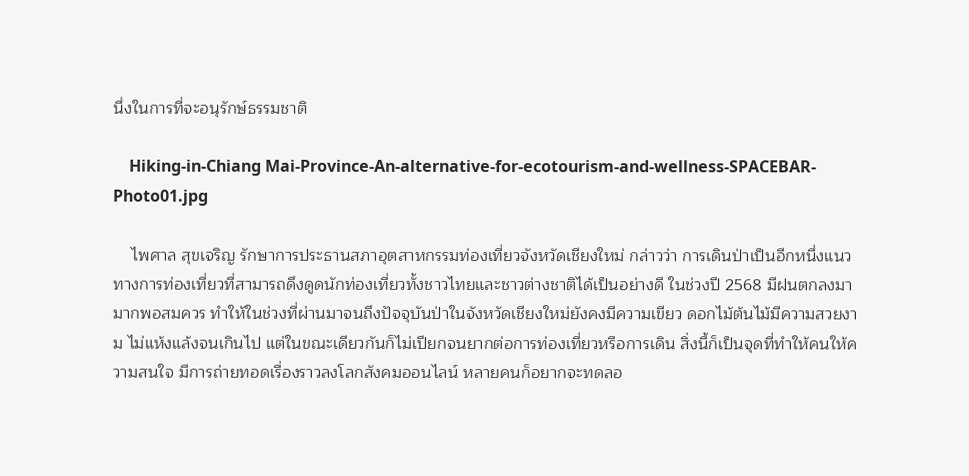นึ่งในการที่จะอนุรักษ์ธรรมชาติ

    Hiking-in-Chiang Mai-Province-An-alternative-for-ecotourism-and-wellness-SPACEBAR-Photo01.jpg

    ไพศาล สุขเจริญ รักษาการประธานสภาอุตสาหกรรมท่องเที่ยวจังหวัดเชียงใหม่ กล่าวว่า การเดินป่าเป็นอีกหนึ่งแนวทางการท่องเที่ยวที่สามารถดึงดูดนักท่องเที่ยวทั้งชาวไทยและชาวต่างชาติได้เป็นอย่างดี ในช่วงปี 2568 มีฝนตกลงมามากพอสมควร ทำให้ในช่วงที่ผ่านมาจนถึงปัจจุบันป่าในจังหวัดเชียงใหม่ยังคงมีความเขียว ดอกไม้ต้นไม้มีความสวยงาม ไม่แห้งแล้งจนเกินไป แต่ในขณะเดียวกันก็ไม่เปียกจนยากต่อการท่องเที่ยวหรือการเดิน สิ่งนี้ก็เป็นจุดที่ทำให้คนให้ความสนใจ มีการถ่ายทอดเรื่องราวลงโลกสังคมออนไลน์ หลายคนก็อยากจะทดลอ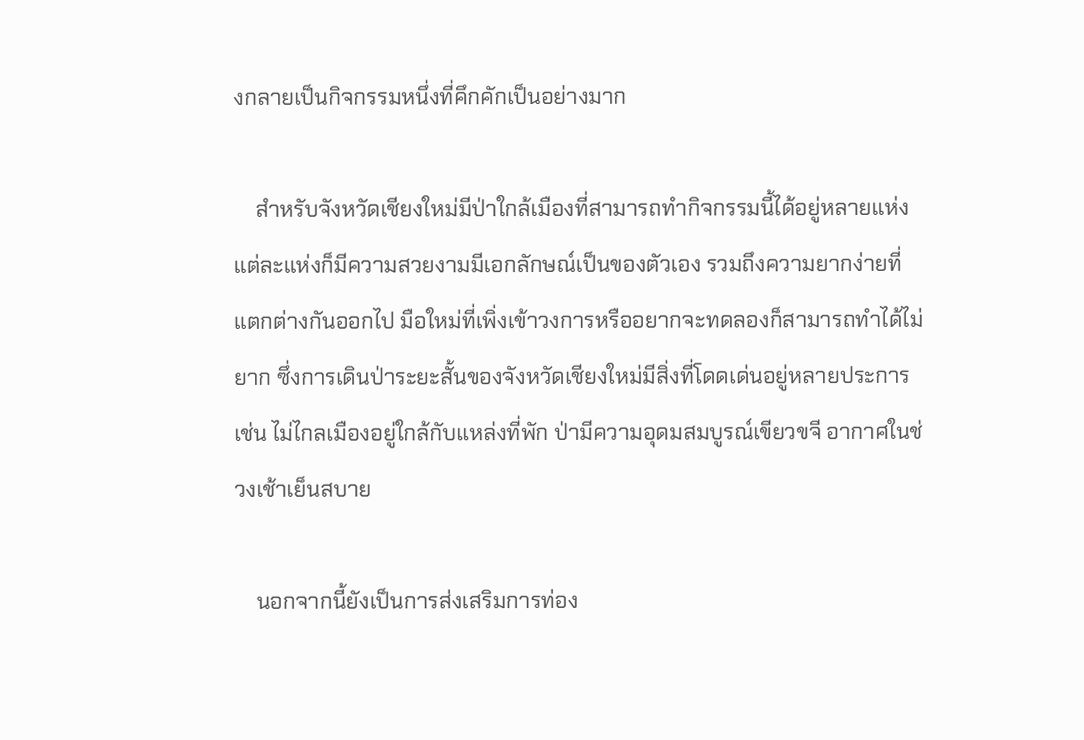งกลายเป็นกิจกรรมหนึ่งที่คึกคักเป็นอย่างมาก

    สำหรับจังหวัดเชียงใหม่มีป่าใกล้เมืองที่สามารถทำกิจกรรมนี้ได้อยู่หลายแห่ง แต่ละแห่งก็มีความสวยงามมีเอกลักษณ์เป็นของตัวเอง รวมถึงความยากง่ายที่แตกต่างกันออกไป มือใหม่ที่เพิ่งเข้าวงการหรืออยากจะทดลองก็สามารถทำได้ไม่ยาก ซึ่งการเดินป่าระยะสั้นของจังหวัดเชียงใหม่มีสิ่งที่โดดเด่นอยู่หลายประการ เช่น ไม่ไกลเมืองอยู่ใกล้กับแหล่งที่พัก ป่ามีความอุดมสมบูรณ์เขียวขจี อากาศในช่วงเช้าเย็นสบาย

    นอกจากนี้ยังเป็นการส่งเสริมการท่อง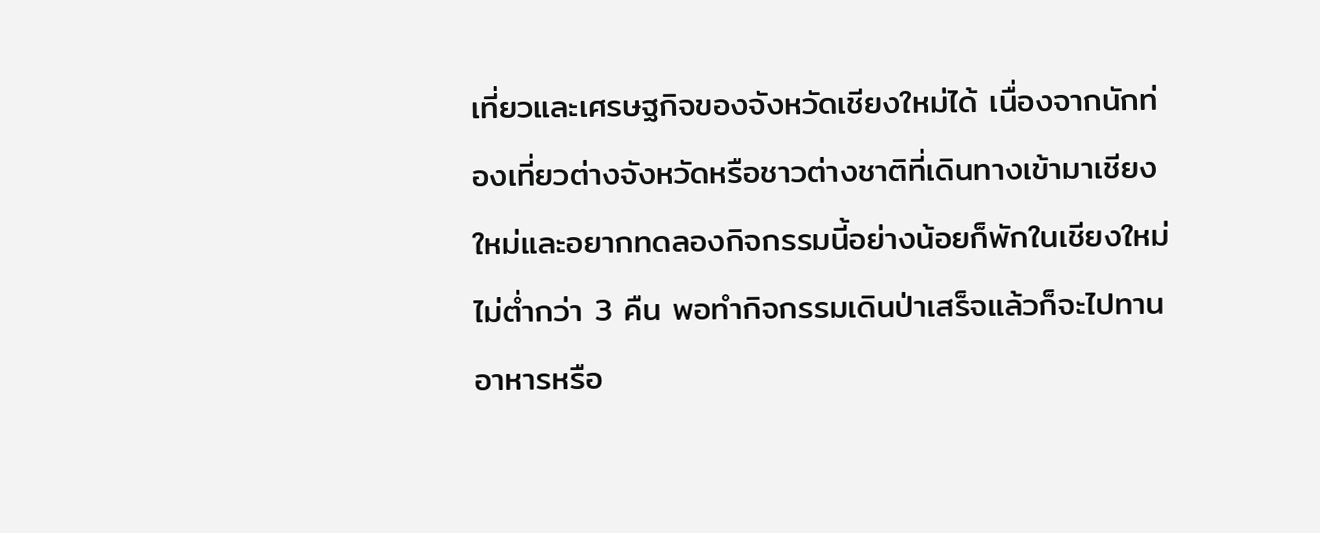เที่ยวและเศรษฐกิจของจังหวัดเชียงใหม่ได้ เนื่องจากนักท่องเที่ยวต่างจังหวัดหรือชาวต่างชาติที่เดินทางเข้ามาเชียงใหม่และอยากทดลองกิจกรรมนี้อย่างน้อยก็พักในเชียงใหม่ไม่ต่ำกว่า 3 คืน พอทำกิจกรรมเดินป่าเสร็จแล้วก็จะไปทานอาหารหรือ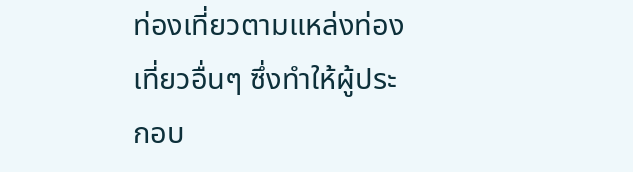ท่องเที่ยวตามแหล่งท่องเที่ยวอื่นๆ ซึ่งทำให้ผู้ประกอบ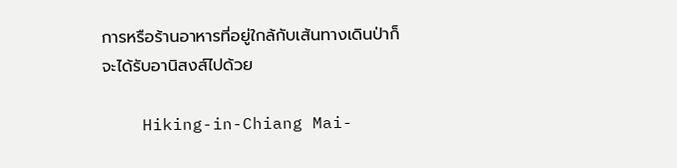การหรือร้านอาหารที่อยู่ใกล้กับเส้นทางเดินป่าก็จะได้รับอานิสงส์ไปด้วย

    Hiking-in-Chiang Mai-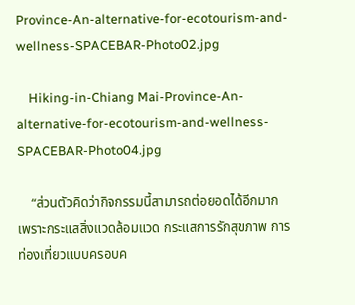Province-An-alternative-for-ecotourism-and-wellness-SPACEBAR-Photo02.jpg

    Hiking-in-Chiang Mai-Province-An-alternative-for-ecotourism-and-wellness-SPACEBAR-Photo04.jpg

    “ส่วนตัวคิดว่ากิจกรรมนี้สามารถต่อยอดได้อีกมาก เพราะกระแสสิ่งแวดล้อมแวด กระแสการรักสุขภาพ การท่องเที่ยวแบบครอบค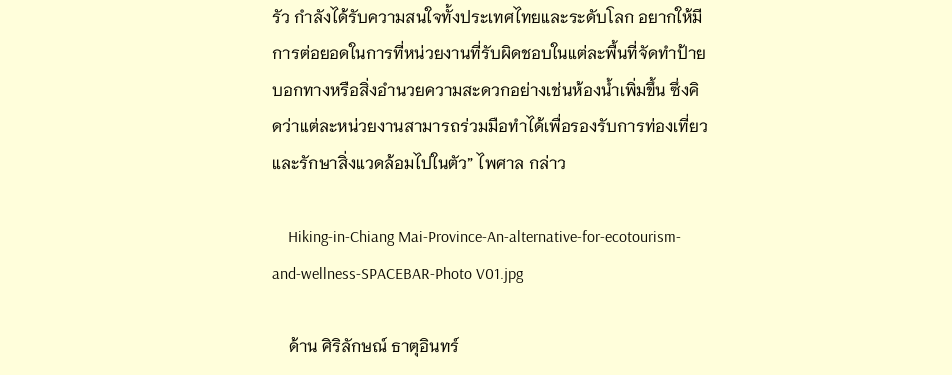รัว กำลังได้รับความสนใจทั้งประเทศไทยและระดับโลก อยากให้มีการต่อยอดในการที่หน่วยงานที่รับผิดชอบในแต่ละพื้นที่จัดทำป้ายบอกทางหรือสิ่งอำนวยความสะดวกอย่างเช่นห้องน้ำเพิ่มขึ้น ซึ่งคิดว่าแต่ละหน่วยงานสามารถร่วมมือทำได้เพื่อรองรับการท่องเที่ยวและรักษาสิ่งแวดล้อมไปในตัว” ไพศาล กล่าว

    Hiking-in-Chiang Mai-Province-An-alternative-for-ecotourism-and-wellness-SPACEBAR-Photo V01.jpg

    ด้าน ศิริลักษณ์ ธาตุอินทร์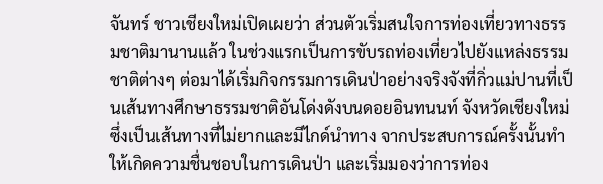จันทร์ ชาวเชียงใหม่เปิดเผยว่า ส่วนตัวเริ่มสนใจการท่องเที่ยวทางธรรมชาติมานานแล้ว ในช่วงแรกเป็นการขับรถท่องเที่ยวไปยังแหล่งธรรมชาติต่างๆ ต่อมาได้เริ่มกิจกรรมการเดินป่าอย่างจริงจังที่กิ่วแม่ปานที่เป็นเส้นทางศึกษาธรรมชาติอันโด่งดังบนดอยอินทนนท์ จังหวัดเชียงใหม่ ซึ่งเป็นเส้นทางที่ไม่ยากและมีไกด์นำทาง จากประสบการณ์ครั้งนั้นทำให้เกิดความชื่นชอบในการเดินป่า และเริ่มมองว่าการท่อง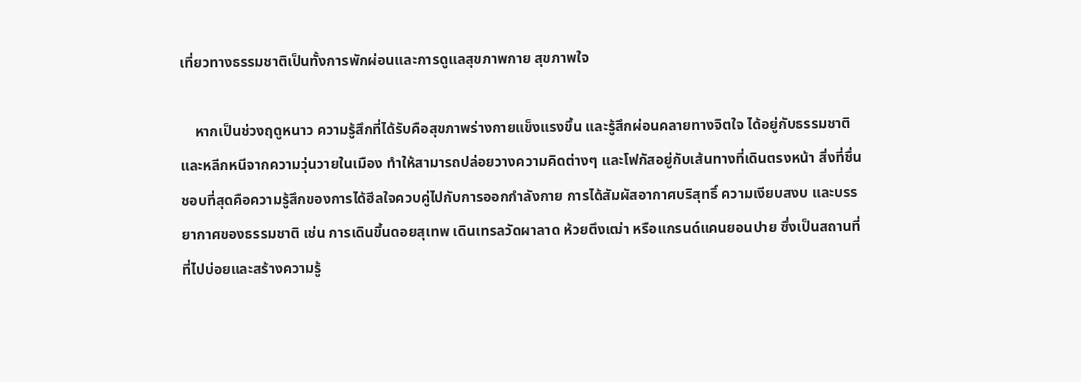เที่ยวทางธรรมชาติเป็นทั้งการพักผ่อนและการดูแลสุขภาพกาย สุขภาพใจ

    หากเป็นช่วงฤดูหนาว ความรู้สึกที่ได้รับคือสุขภาพร่างกายแข็งแรงขึ้น และรู้สึกผ่อนคลายทางจิตใจ ได้อยู่กับธรรมชาติและหลีกหนีจากความวุ่นวายในเมือง ทำให้สามารถปล่อยวางความคิดต่างๆ และโฟกัสอยู่กับเส้นทางที่เดินตรงหน้า สิ่งที่ชื่นชอบที่สุดคือความรู้สึกของการได้ฮีลใจควบคู่ไปกับการออกกำลังกาย การได้สัมผัสอากาศบริสุทธิ์ ความเงียบสงบ และบรรยากาศของธรรมชาติ เช่น การเดินขึ้นดอยสุเทพ เดินเทรลวัดผาลาด ห้วยตึงเฒ่า หรือแกรนด์แคนยอนปาย ซึ่งเป็นสถานที่ที่ไปบ่อยและสร้างความรู้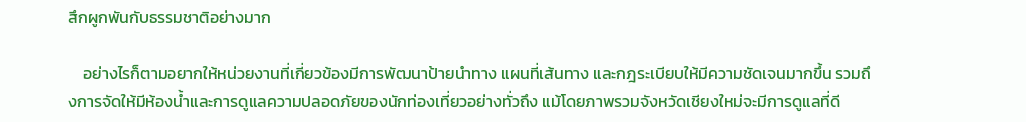สึกผูกพันกับธรรมชาติอย่างมาก

    อย่างไรก็ตามอยากให้หน่วยงานที่เกี่ยวข้องมีการพัฒนาป้ายนำทาง แผนที่เส้นทาง และกฎระเบียบให้มีความชัดเจนมากขึ้น รวมถึงการจัดให้มีห้องน้ำและการดูแลความปลอดภัยของนักท่องเที่ยวอย่างทั่วถึง แม้โดยภาพรวมจังหวัดเชียงใหม่จะมีการดูแลที่ดี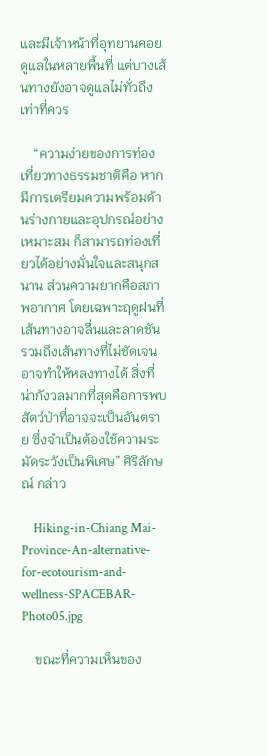และมีเจ้าหน้าที่อุทยานคอยดูแลในหลายพื้นที่ แต่บางเส้นทางยังอาจดูแลไม่ทั่วถึงเท่าที่ควร

    “ความง่ายของการท่องเที่ยวทางธรรมชาติคือ หากมีการเตรียมความพร้อมด้านร่างกายและอุปกรณ์อย่างเหมาะสม ก็สามารถท่องเที่ยวได้อย่างมั่นใจและสนุกสนาน ส่วนความยากคือสภาพอากาศ โดยเฉพาะฤดูฝนที่เส้นทางอาจลื่นและลาดชัน รวมถึงเส้นทางที่ไม่ชัดเจนอาจทำให้หลงทางได้ สิ่งที่น่ากังวลมากที่สุดคือการพบสัตว์ป่าที่อาจจะเป็นอันตราย ซึ่งจำเป็นต้องใช้ความระมัดระวังเป็นพิเศษ” ศิริลักษณ์ กล่าว

    Hiking-in-Chiang Mai-Province-An-alternative-for-ecotourism-and-wellness-SPACEBAR-Photo05.jpg

    ขณะที่ความเห็นของ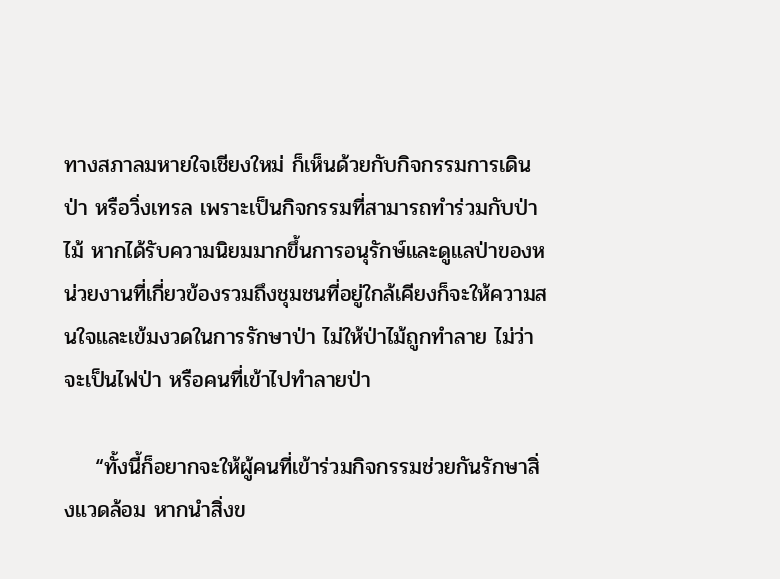ทางสภาลมหายใจเชียงใหม่ ก็เห็นด้วยกับกิจกรรมการเดินป่า หรือวิ่งเทรล เพราะเป็นกิจกรรมที่สามารถทำร่วมกับป่าไม้ หากได้รับความนิยมมากขึ้นการอนุรักษ์และดูแลป่าของหน่วยงานที่เกี่ยวข้องรวมถึงชุมชนที่อยู่ใกล้เคียงก็จะให้ความสนใจและเข้มงวดในการรักษาป่า ไม่ให้ป่าไม้ถูกทำลาย ไม่ว่าจะเป็นไฟป่า หรือคนที่เข้าไปทำลายป่า

    “ทั้งนี้ก็อยากจะให้ผู้คนที่เข้าร่วมกิจกรรมช่วยกันรักษาสิ่งแวดล้อม หากนำสิ่งข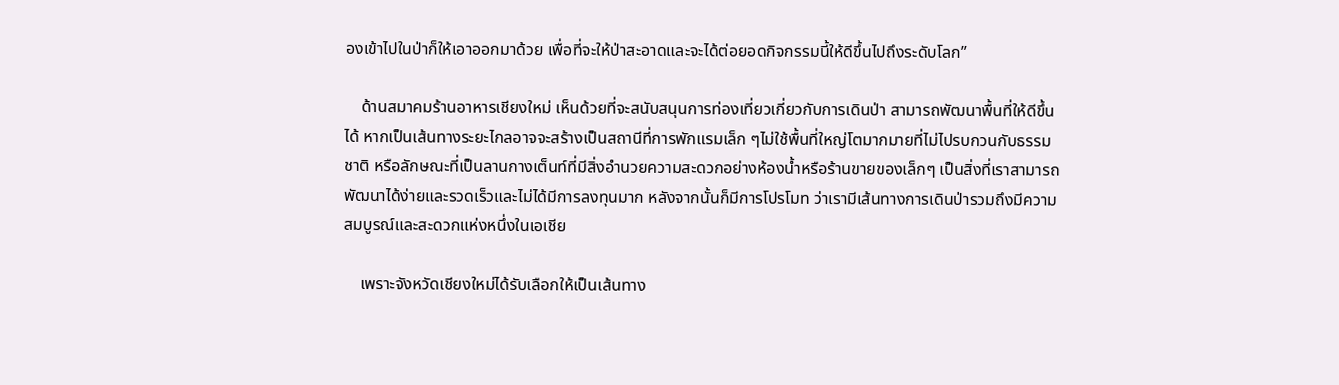องเข้าไปในป่าก็ให้เอาออกมาด้วย เพื่อที่จะให้ป่าสะอาดและจะได้ต่อยอดกิจกรรมนี้ให้ดีขึ้นไปถึงระดับโลก”

    ด้านสมาคมร้านอาหารเชียงใหม่ เห็นด้วยที่จะสนับสนุนการท่องเที่ยวเกี่ยวกับการเดินป่า สามารถพัฒนาพื้นที่ให้ดีขึ้นได้ หากเป็นเส้นทางระยะไกลอาจจะสร้างเป็นสถานีที่การพักแรมเล็ก ๆไม่ใช้พื้นที่ใหญ่โตมากมายที่ไม่ไปรบกวนกับธรรมชาติ หรือลักษณะที่เป็นลานกางเต็นท์ที่มีสิ่งอำนวยความสะดวกอย่างห้องน้ำหรือร้านขายของเล็กๆ เป็นสิ่งที่เราสามารถพัฒนาได้ง่ายและรวดเร็วและไม่ได้มีการลงทุนมาก หลังจากนั้นก็มีการโปรโมท ว่าเรามีเส้นทางการเดินป่ารวมถึงมีความสมบูรณ์และสะดวกแห่งหนึ่งในเอเชีย

    เพราะจังหวัดเชียงใหม่ได้รับเลือกให้เป็นเส้นทาง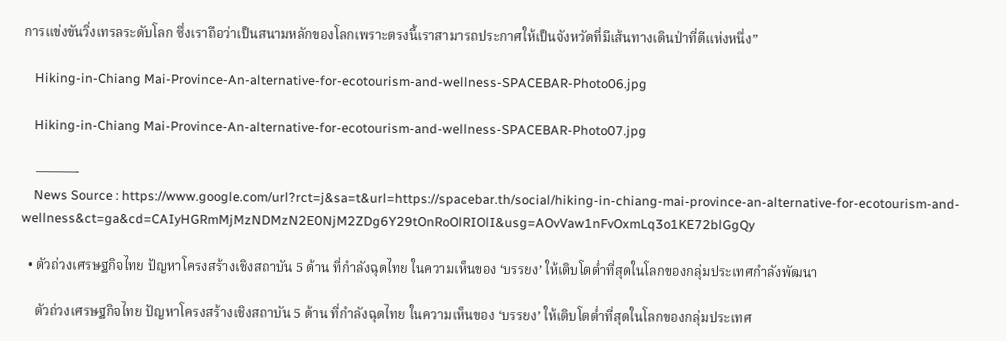การแข่งขันวิ่งเทรลระดับโลก ซึ่งเราถือว่าเป็นสนามหลักของโลกเพราะตรงนี้เราสามารถประกาศให้เป็นจังหวัดที่มีเส้นทางเดินป่าที่ดีแห่งหนึ่ง”

    Hiking-in-Chiang Mai-Province-An-alternative-for-ecotourism-and-wellness-SPACEBAR-Photo06.jpg

    Hiking-in-Chiang Mai-Province-An-alternative-for-ecotourism-and-wellness-SPACEBAR-Photo07.jpg

    ———-
    News Source : https://www.google.com/url?rct=j&sa=t&url=https://spacebar.th/social/hiking-in-chiang-mai-province-an-alternative-for-ecotourism-and-wellness&ct=ga&cd=CAIyHGRmMjMzNDMzN2E0NjM2ZDg6Y29tOnRoOlRIOlI&usg=AOvVaw1nFvOxmLq3o1KE72blGgQy

  • ตัวถ่วงเศรษฐกิจไทย ปัญหาโครงสร้างเชิงสถาบัน 5 ด้าน ที่กำลังฉุดไทย ในความเห็นของ ‘บรรยง’ ให้เติบโตต่ำที่สุดในโลกของกลุ่มประเทศกำลังพัฒนา

    ตัวถ่วงเศรษฐกิจไทย ปัญหาโครงสร้างเชิงสถาบัน 5 ด้าน ที่กำลังฉุดไทย ในความเห็นของ ‘บรรยง’ ให้เติบโตต่ำที่สุดในโลกของกลุ่มประเทศ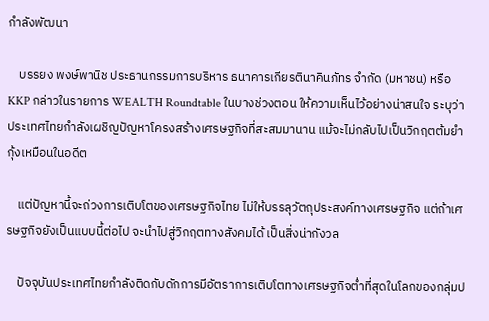กำลังพัฒนา

    บรรยง พงษ์พานิช ประธานกรรมการบริหาร ธนาคารเกียรตินาคินภัทร จำกัด (มหาชน) หรือ KKP กล่าวในรายการ WEALTH Roundtable ในบางช่วงตอน ให้ความเห็นไว้อย่างน่าสนใจ ระบุว่า ประเทศไทยกำลังเผชิญปัญหาโครงสร้างเศรษฐกิจที่สะสมมานาน แม้จะไม่กลับไปเป็นวิกฤตต้มยำกุ้งเหมือนในอดีต

    แต่ปัญหานี้จะถ่วงการเติบโตของเศรษฐกิจไทย ไม่ให้บรรลุวัตถุประสงค์ทางเศรษฐกิจ แต่ถ้าเศรษฐกิจยังเป็นแบบนี้ต่อไป จะนำไปสู่วิกฤตทางสังคมได้ เป็นสิ่งน่ากังวล

    ปัจจุบันประเทศไทยกำลังติดกับดักการมีอัตราการเติบโตทางเศรษฐกิจต่ำที่สุดในโลกของกลุ่มป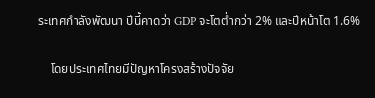ระเทศกำลังพัฒนา ปีนี้คาดว่า GDP จะโตต่ำกว่า 2% และปีหน้าโต 1.6%

    โดยประเทศไทยมีปัญหาโครงสร้างปัจจัย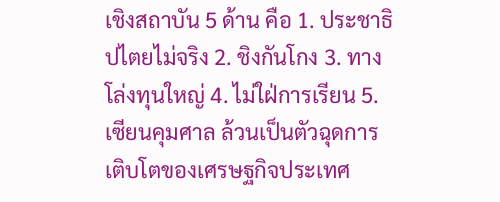เชิงสถาบัน 5 ด้าน คือ 1. ประชาธิปไตยไม่จริง 2. ชิงกันโกง 3. ทางโล่งทุนใหญ่ 4. ไม่ใฝ่การเรียน 5. เซียนคุมศาล ล้วนเป็นตัวฉุดการเติบโตของเศรษฐกิจประเทศ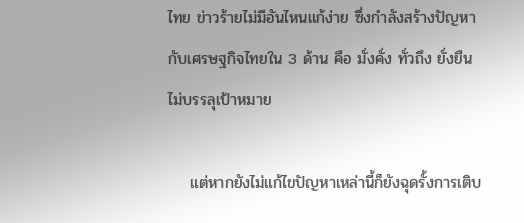ไทย ข่าวร้ายไม่มีอันไหนแก้ง่าย ซึ่งกำลังสร้างปัญหากับเศรษฐกิจไทยใน 3 ด้าน คือ มั่งคั่ง ทั่วถึง ยั่งยืน ไม่บรรลุเป้าหมาย

    แต่หากยังไม่แก้ไขปัญหาเหล่านี้ก็ยังฉุดรั้งการเติบ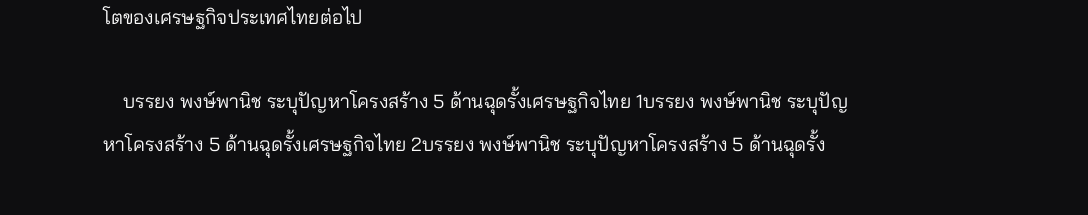โตของเศรษฐกิจประเทศไทยต่อไป

    บรรยง พงษ์พานิช ระบุปัญหาโครงสร้าง 5 ด้านฉุดรั้งเศรษฐกิจไทย 1บรรยง พงษ์พานิช ระบุปัญหาโครงสร้าง 5 ด้านฉุดรั้งเศรษฐกิจไทย 2บรรยง พงษ์พานิช ระบุปัญหาโครงสร้าง 5 ด้านฉุดรั้ง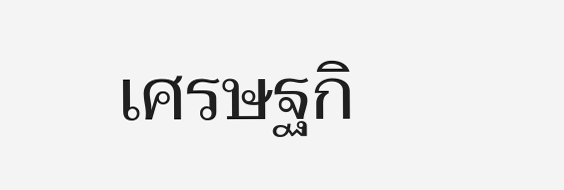เศรษฐกิ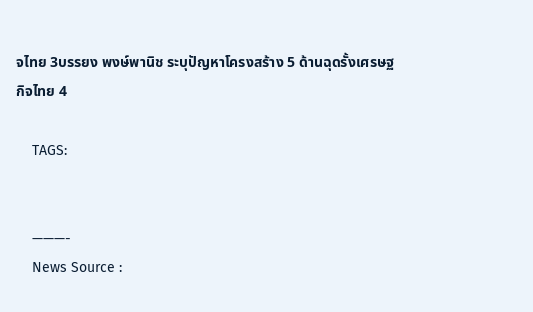จไทย 3บรรยง พงษ์พานิช ระบุปัญหาโครงสร้าง 5 ด้านฉุดรั้งเศรษฐกิจไทย 4

    TAGS:


    ———-
    News Source :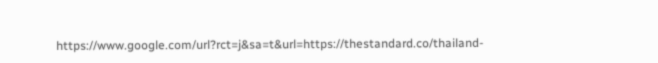https://www.google.com/url?rct=j&sa=t&url=https://thestandard.co/thailand-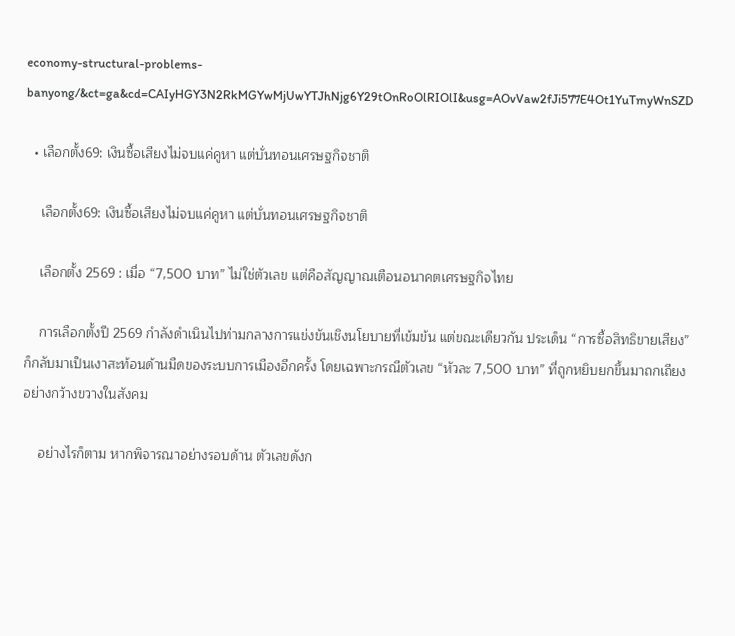economy-structural-problems-banyong/&ct=ga&cd=CAIyHGY3N2RkMGYwMjUwYTJhNjg6Y29tOnRoOlRIOlI&usg=AOvVaw2fJi577E4Ot1YuTmyWnSZD

  • เลือกตั้ง69: เงินซื้อเสียงไม่จบแค่คูหา แต่บั่นทอนเศรษฐกิจชาติ

    เลือกตั้ง69: เงินซื้อเสียงไม่จบแค่คูหา แต่บั่นทอนเศรษฐกิจชาติ

    เลือกตั้ง 2569 : เมื่อ “7,500 บาท” ไม่ใช่ตัวเลข แต่คือสัญญาณเตือนอนาคตเศรษฐกิจไทย

    การเลือกตั้งปี 2569 กำลังดำเนินไปท่ามกลางการแข่งขันเชิงนโยบายที่เข้มข้น แต่ขณะเดียวกัน ประเด็น “การซื้อสิทธิขายเสียง” ก็กลับมาเป็นเงาสะท้อนด้านมืดของระบบการเมืองอีกครั้ง โดยเฉพาะกรณีตัวเลข “หัวละ 7,500 บาท” ที่ถูกหยิบยกขึ้นมาถกเถียงอย่างกว้างขวางในสังคม

    อย่างไรก็ตาม หากพิจารณาอย่างรอบด้าน ตัวเลขดังก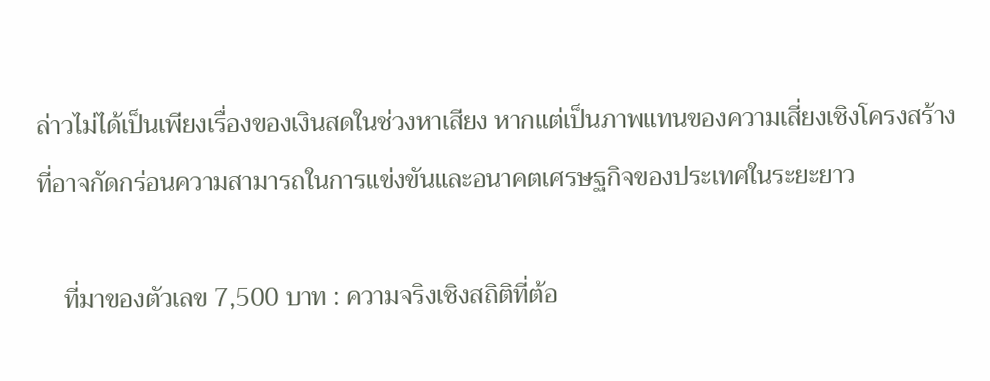ล่าวไม่ได้เป็นเพียงเรื่องของเงินสดในช่วงหาเสียง หากแต่เป็นภาพแทนของความเสี่ยงเชิงโครงสร้าง ที่อาจกัดกร่อนความสามารถในการแข่งขันและอนาคตเศรษฐกิจของประเทศในระยะยาว

    ที่มาของตัวเลข 7,500 บาท : ความจริงเชิงสถิติที่ต้อ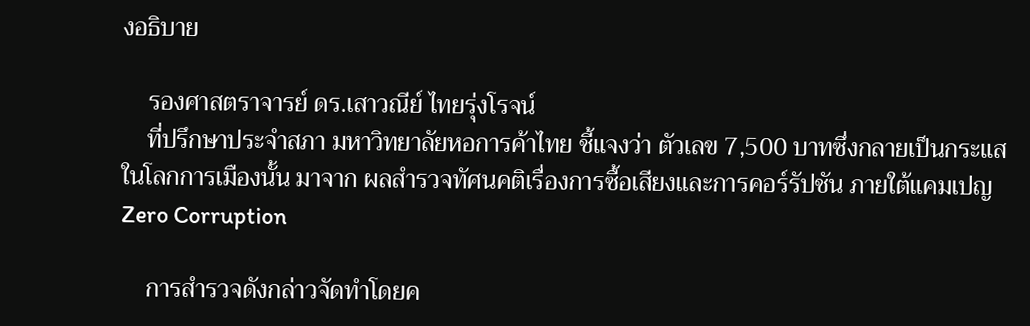งอธิบาย

    รองศาสตราจารย์ ดร.เสาวณีย์ ไทยรุ่งโรจน์
    ที่ปรึกษาประจำสภา มหาวิทยาลัยหอการค้าไทย ชี้แจงว่า ตัวเลข 7,500 บาทซึ่งกลายเป็นกระแสในโลกการเมืองนั้น มาจาก ผลสำรวจทัศนคติเรื่องการซื้อเสียงและการคอร์รัปชัน ภายใต้แคมเปญ Zero Corruption

    การสำรวจดังกล่าวจัดทำโดยค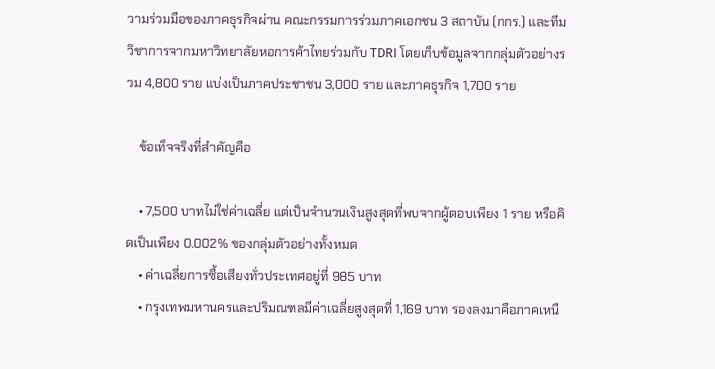วามร่วมมือของภาคธุรกิจผ่าน คณะกรรมการร่วมภาคเอกชน 3 สถาบัน (กกร.) และทีมวิชาการจากมหาวิทยาลัยหอการค้าไทยร่วมกับ TDRI โดยเก็บข้อมูลจากกลุ่มตัวอย่างรวม 4,800 ราย แบ่งเป็นภาคประชาชน 3,000 ราย และภาคธุรกิจ 1,700 ราย

    ข้อเท็จจริงที่สำคัญคือ

    • 7,500 บาทไม่ใช่ค่าเฉลี่ย แต่เป็นจำนวนเงินสูงสุดที่พบจากผู้ตอบเพียง 1 ราย หรือคิดเป็นเพียง 0.002% ของกลุ่มตัวอย่างทั้งหมด
    • ค่าเฉลี่ยการซื้อเสียงทั่วประเทศอยู่ที่ 985 บาท
    • กรุงเทพมหานครและปริมณฑลมีค่าเฉลี่ยสูงสุดที่ 1,169 บาท รองลงมาคือภาคเหนื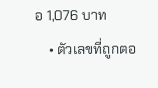อ 1,076 บาท
    • ตัวเลขที่ถูกตอ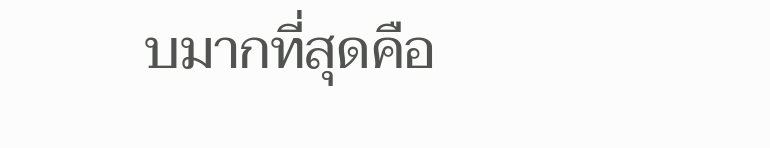บมากที่สุดคือ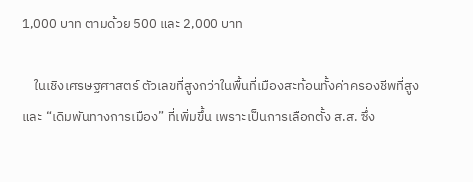1,000 บาท ตามด้วย 500 และ 2,000 บาท

    ในเชิงเศรษฐศาสตร์ ตัวเลขที่สูงกว่าในพื้นที่เมืองสะท้อนทั้งค่าครองชีพที่สูงและ “เดิมพันทางการเมือง” ที่เพิ่มขึ้น เพราะเป็นการเลือกตั้ง ส.ส. ซึ่ง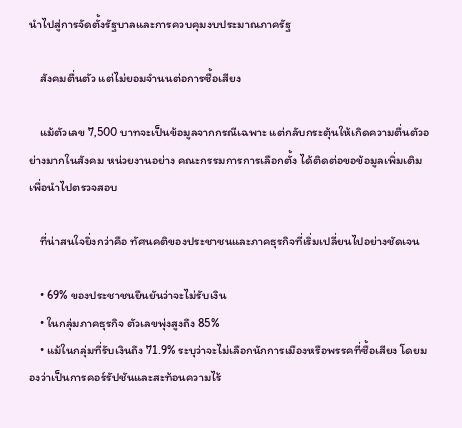นำไปสู่การจัดตั้งรัฐบาลและการควบคุมงบประมาณภาครัฐ

    สังคมตื่นตัว แต่ไม่ยอมจำนนต่อการซื้อเสียง

    แม้ตัวเลข 7,500 บาทจะเป็นข้อมูลจากกรณีเฉพาะ แต่กลับกระตุ้นให้เกิดความตื่นตัวอย่างมากในสังคม หน่วยงานอย่าง คณะกรรมการการเลือกตั้ง ได้ติดต่อขอข้อมูลเพิ่มเติมเพื่อนำไปตรวจสอบ

    ที่น่าสนใจยิ่งกว่าคือ ทัศนคติของประชาชนและภาคธุรกิจที่เริ่มเปลี่ยนไปอย่างชัดเจน

    • 69% ของประชาชนยืนยันว่าจะไม่รับเงิน
    • ในกลุ่มภาคธุรกิจ ตัวเลขพุ่งสูงถึง 85%
    • แม้ในกลุ่มที่รับเงินถึง 71.9% ระบุว่าจะไม่เลือกนักการเมืองหรือพรรคที่ซื้อเสียง โดยมองว่าเป็นการคอร์รัปชันและสะท้อนความไร้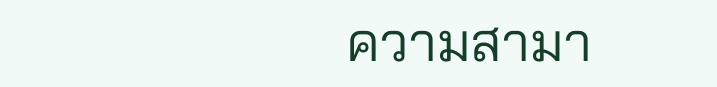ความสามา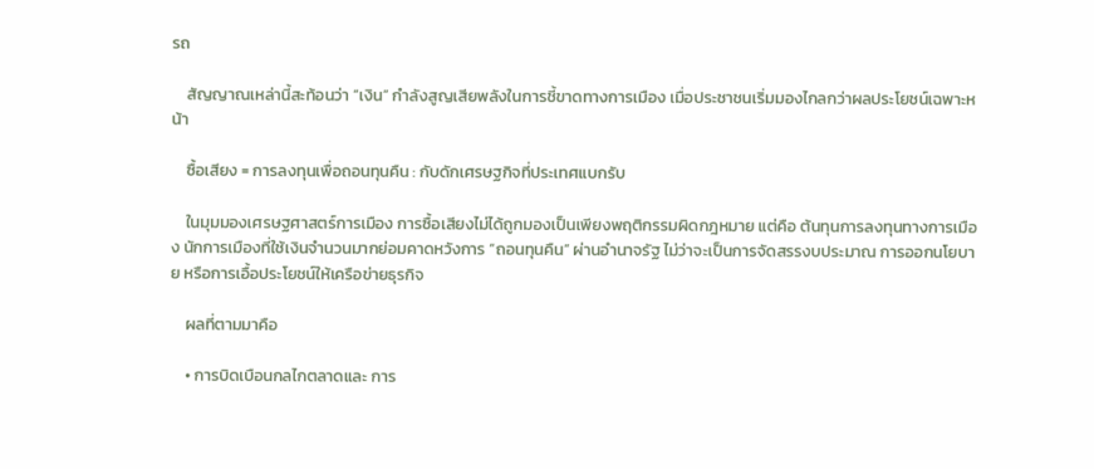รถ

    สัญญาณเหล่านี้สะท้อนว่า “เงิน” กำลังสูญเสียพลังในการชี้ขาดทางการเมือง เมื่อประชาชนเริ่มมองไกลกว่าผลประโยชน์เฉพาะหน้า

    ซื้อเสียง = การลงทุนเพื่อถอนทุนคืน : กับดักเศรษฐกิจที่ประเทศแบกรับ

    ในมุมมองเศรษฐศาสตร์การเมือง การซื้อเสียงไม่ได้ถูกมองเป็นเพียงพฤติกรรมผิดกฎหมาย แต่คือ ต้นทุนการลงทุนทางการเมือง นักการเมืองที่ใช้เงินจำนวนมากย่อมคาดหวังการ “ถอนทุนคืน” ผ่านอำนาจรัฐ ไม่ว่าจะเป็นการจัดสรรงบประมาณ การออกนโยบาย หรือการเอื้อประโยชน์ให้เครือข่ายธุรกิจ

    ผลที่ตามมาคือ

    • การบิดเบือนกลไกตลาดและ การ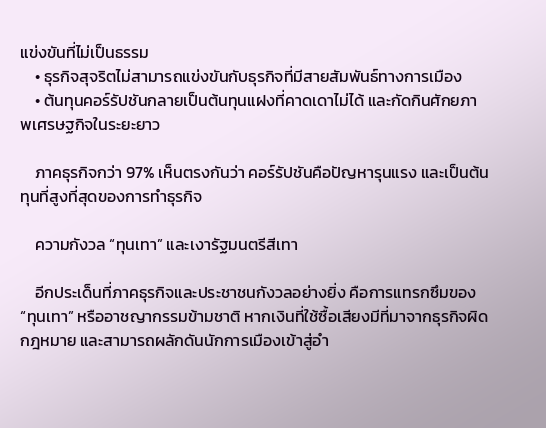แข่งขันที่ไม่เป็นธรรม
    • ธุรกิจสุจริตไม่สามารถแข่งขันกับธุรกิจที่มีสายสัมพันธ์ทางการเมือง
    • ต้นทุนคอร์รัปชันกลายเป็นต้นทุนแฝงที่คาดเดาไม่ได้ และกัดกินศักยภาพเศรษฐกิจในระยะยาว

    ภาคธุรกิจกว่า 97% เห็นตรงกันว่า คอร์รัปชันคือปัญหารุนแรง และเป็นต้นทุนที่สูงที่สุดของการทำธุรกิจ

    ความกังวล “ทุนเทา” และเงารัฐมนตรีสีเทา

    อีกประเด็นที่ภาคธุรกิจและประชาชนกังวลอย่างยิ่ง คือการแทรกซึมของ “ทุนเทา” หรืออาชญากรรมข้ามชาติ หากเงินที่ใช้ซื้อเสียงมีที่มาจากธุรกิจผิดกฎหมาย และสามารถผลักดันนักการเมืองเข้าสู่อำ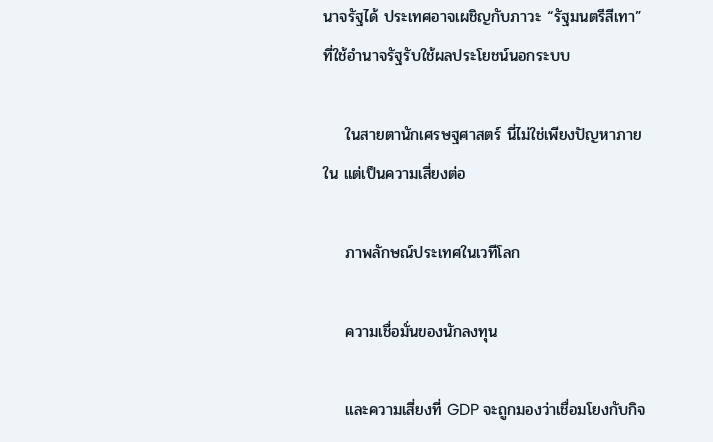นาจรัฐได้ ประเทศอาจเผชิญกับภาวะ “รัฐมนตรีสีเทา” ที่ใช้อำนาจรัฐรับใช้ผลประโยชน์นอกระบบ

    ในสายตานักเศรษฐศาสตร์ นี่ไม่ใช่เพียงปัญหาภายใน แต่เป็นความเสี่ยงต่อ

    ภาพลักษณ์ประเทศในเวทีโลก

    ความเชื่อมั่นของนักลงทุน

    และความเสี่ยงที่ GDP จะถูกมองว่าเชื่อมโยงกับกิจ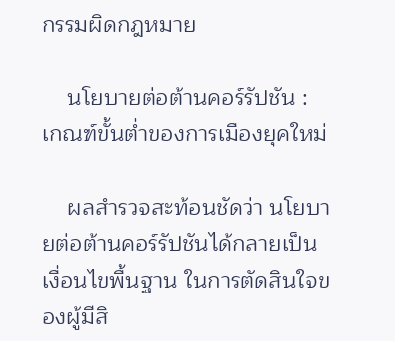กรรมผิดกฎหมาย

    นโยบายต่อต้านคอร์รัปชัน : เกณฑ์ขั้นต่ำของการเมืองยุคใหม่

    ผลสำรวจสะท้อนชัดว่า นโยบายต่อต้านคอร์รัปชันได้กลายเป็น เงื่อนไขพื้นฐาน ในการตัดสินใจของผู้มีสิ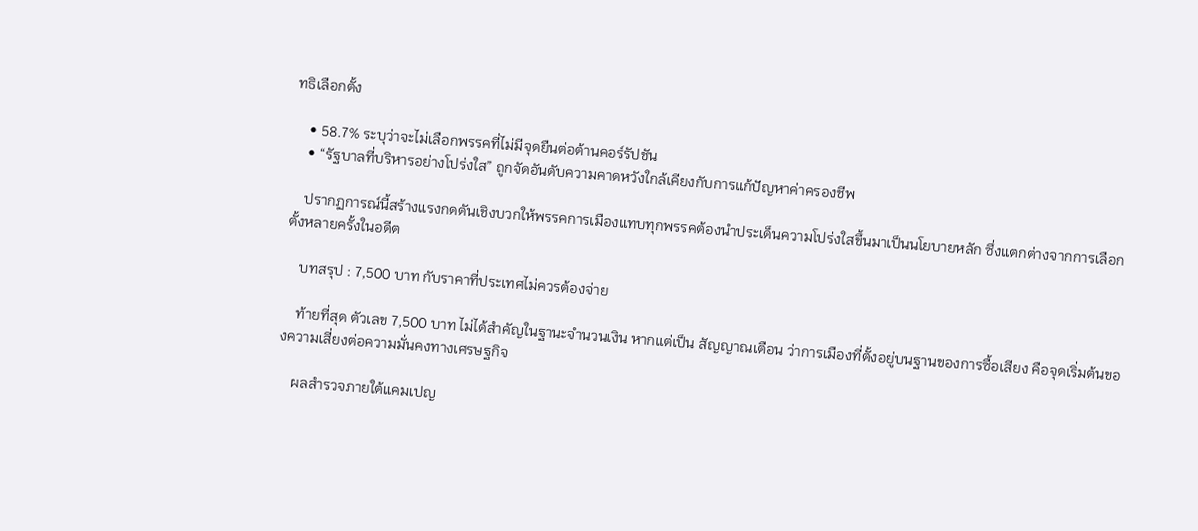ทธิเลือกตั้ง

    • 58.7% ระบุว่าจะไม่เลือกพรรคที่ไม่มีจุดยืนต่อต้านคอร์รัปชัน
    • “รัฐบาลที่บริหารอย่างโปร่งใส” ถูกจัดอันดับความคาดหวังใกล้เคียงกับการแก้ปัญหาค่าครองชีพ

    ปรากฏการณ์นี้สร้างแรงกดดันเชิงบวกให้พรรคการเมืองแทบทุกพรรคต้องนำประเด็นความโปร่งใสขึ้นมาเป็นนโยบายหลัก ซึ่งแตกต่างจากการเลือกตั้งหลายครั้งในอดีต

    บทสรุป : 7,500 บาท กับราคาที่ประเทศไม่ควรต้องจ่าย

    ท้ายที่สุด ตัวเลข 7,500 บาท ไม่ได้สำคัญในฐานะจำนวนเงิน หากแต่เป็น สัญญาณเตือน ว่าการเมืองที่ตั้งอยู่บนฐานของการซื้อเสียง คือจุดเริ่มต้นของความเสี่ยงต่อความมั่นคงทางเศรษฐกิจ

    ผลสำรวจภายใต้แคมเปญ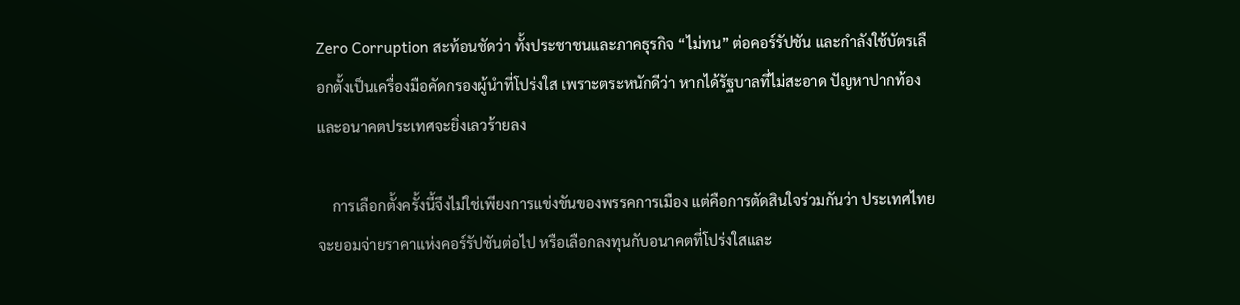Zero Corruption สะท้อนชัดว่า ทั้งประชาชนและภาคธุรกิจ “ไม่ทน” ต่อคอร์รัปชัน และกำลังใช้บัตรเลือกตั้งเป็นเครื่องมือคัดกรองผู้นำที่โปร่งใส เพราะตระหนักดีว่า หากได้รัฐบาลที่ไม่สะอาด ปัญหาปากท้องและอนาคตประเทศจะยิ่งเลวร้ายลง

    การเลือกตั้งครั้งนี้จึงไม่ใช่เพียงการแข่งขันของพรรคการเมือง แต่คือการตัดสินใจร่วมกันว่า ประเทศไทยจะยอมจ่ายราคาแห่งคอร์รัปชันต่อไป หรือเลือกลงทุนกับอนาคตที่โปร่งใสและ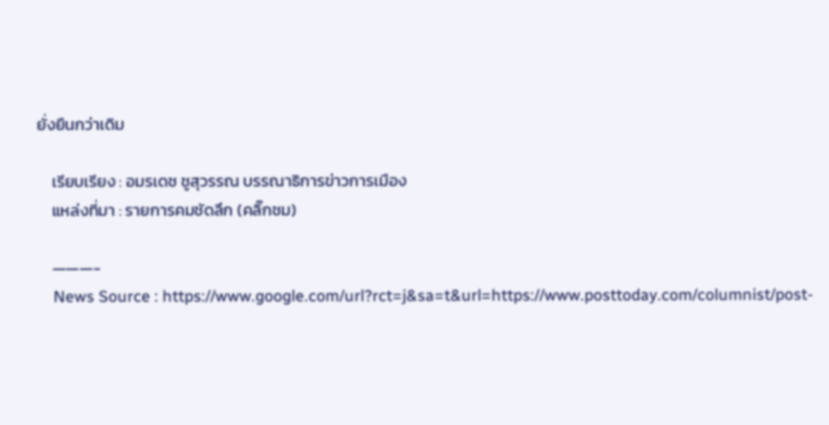ยั่งยืนกว่าเดิม

    เรียบเรียง : อมรเดช ชูสุวรรณ บรรณาธิการข่าวการเมือง
    แหล่งที่มา : รายการคมชัดลึก (คลิ๊กชม)

    ———-
    News Source : https://www.google.com/url?rct=j&sa=t&url=https://www.posttoday.com/columnist/post-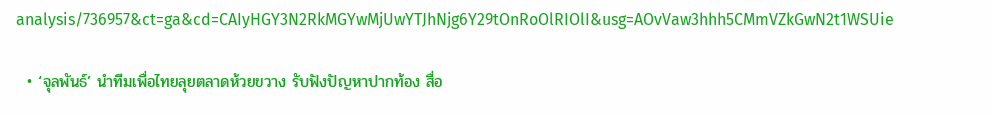analysis/736957&ct=ga&cd=CAIyHGY3N2RkMGYwMjUwYTJhNjg6Y29tOnRoOlRIOlI&usg=AOvVaw3hhh5CMmVZkGwN2t1WSUie

  • ‘จุลพันธ์’ นำทีมเพื่อไทยลุยตลาดห้วยขวาง รับฟังปัญหาปากท้อง สื่อ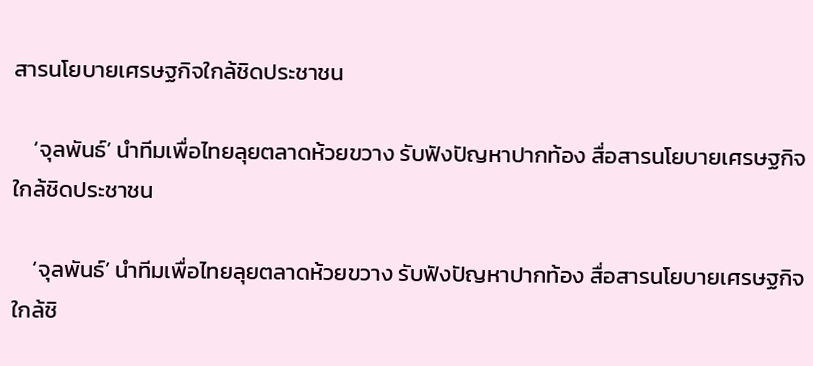สารนโยบายเศรษฐกิจใกล้ชิดประชาชน

    ‘จุลพันธ์’ นำทีมเพื่อไทยลุยตลาดห้วยขวาง รับฟังปัญหาปากท้อง สื่อสารนโยบายเศรษฐกิจใกล้ชิดประชาชน

    ‘จุลพันธ์’ นำทีมเพื่อไทยลุยตลาดห้วยขวาง รับฟังปัญหาปากท้อง สื่อสารนโยบายเศรษฐกิจใกล้ชิ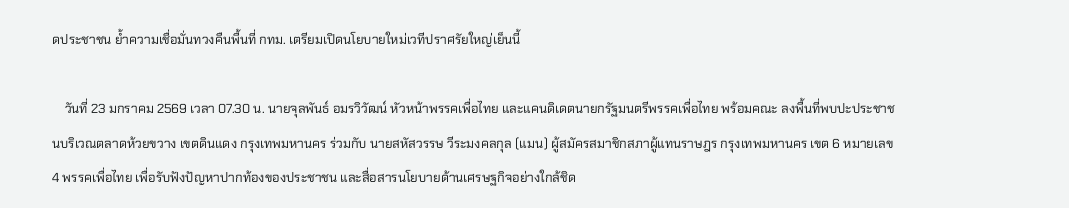ดประชาชน ย้ำความเชื่อมั่นทวงคืนพื้นที่ กทม. เตรียมเปิดนโยบายใหม่เวทีปราศรัยใหญ่เย็นนี้

    วันที่ 23 มกราคม 2569 เวลา 07.30 น. นายจุลพันธ์ อมรวิวัฒน์ หัวหน้าพรรคเพื่อไทย และแคนดิเดตนายกรัฐมนตรีพรรคเพื่อไทย พร้อมคณะ ลงพื้นที่พบปะประชาชนบริเวณตลาดห้วยขวาง เขตดินแดง กรุงเทพมหานคร ร่วมกับ นายสหัสวรรษ วีระมงคลกุล (แมน) ผู้สมัครสมาชิกสภาผู้แทนราษฎร กรุงเทพมหานคร เขต 6 หมายเลข 4 พรรคเพื่อไทย เพื่อรับฟังปัญหาปากท้องของประชาชน และสื่อสารนโยบายด้านเศรษฐกิจอย่างใกล้ชิด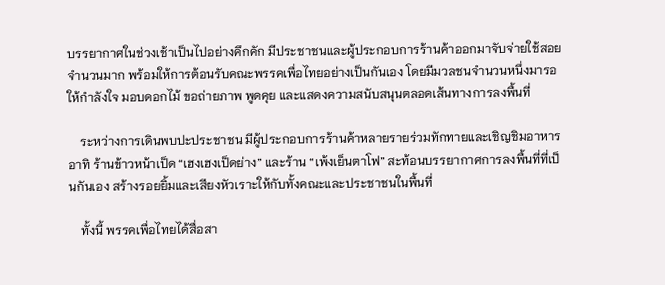บรรยากาศในช่วงเช้าเป็นไปอย่างคึกคัก มีประชาชนและผู้ประกอบการร้านค้าออกมาจับจ่ายใช้สอยจำนวนมาก พร้อมให้การต้อนรับคณะพรรคเพื่อไทยอย่างเป็นกันเอง โดยมีมวลชนจำนวนหนึ่งมารอให้กำลังใจ มอบดอกไม้ ขอถ่ายภาพ พูดคุย และแสดงความสนับสนุนตลอดเส้นทางการลงพื้นที่

    ระหว่างการเดินพบปะประชาชน มีผู้ประกอบการร้านค้าหลายรายร่วมทักทายและเชิญชิมอาหาร อาทิ ร้านข้าวหน้าเป็ด “เฮงเฮงเป็ดย่าง” และร้าน “เพ้งเย็นตาโฟ” สะท้อนบรรยากาศการลงพื้นที่ที่เป็นกันเอง สร้างรอยยิ้มและเสียงหัวเราะให้กับทั้งคณะและประชาชนในพื้นที่

    ทั้งนี้ พรรคเพื่อไทยได้สื่อสา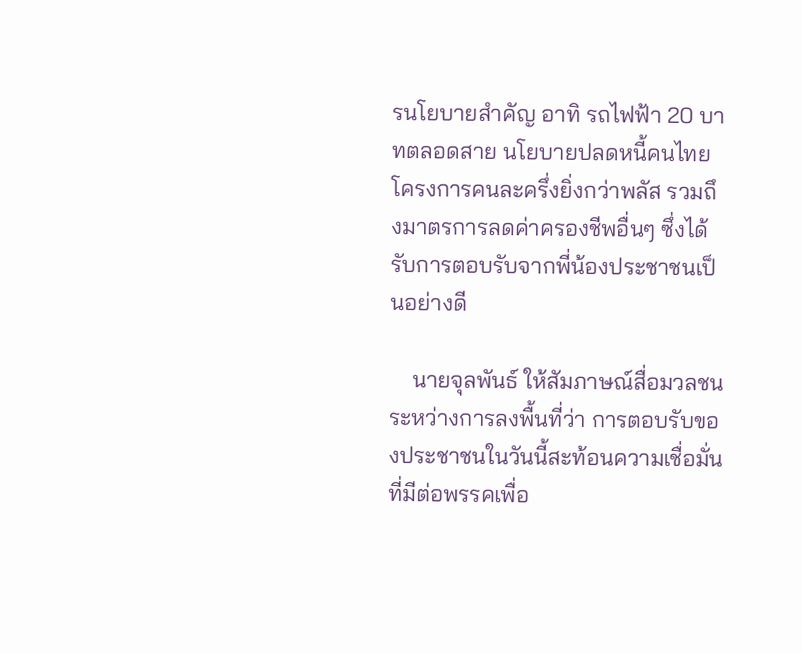รนโยบายสำคัญ อาทิ รถไฟฟ้า 20 บาทตลอดสาย นโยบายปลดหนี้คนไทย โครงการคนละครึ่งยิ่งกว่าพลัส รวมถึงมาตรการลดค่าครองชีพอื่นๆ ซึ่งได้รับการตอบรับจากพี่น้องประชาชนเป็นอย่างดี

    นายจุลพันธ์ ให้สัมภาษณ์สื่อมวลชนระหว่างการลงพื้นที่ว่า การตอบรับของประชาชนในวันนี้สะท้อนความเชื่อมั่นที่มีต่อพรรคเพื่อ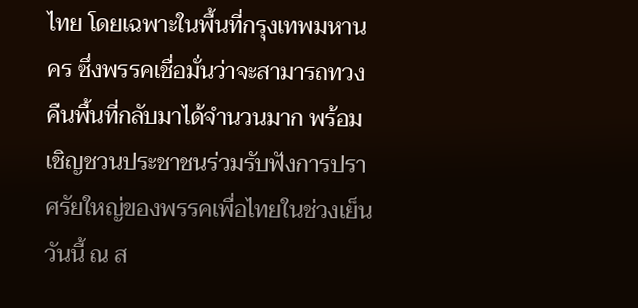ไทย โดยเฉพาะในพื้นที่กรุงเทพมหานคร ซึ่งพรรคเชื่อมั่นว่าจะสามารถทวงคืนพื้นที่กลับมาได้จำนวนมาก พร้อมเชิญชวนประชาชนร่วมรับฟังการปราศรัยใหญ่ของพรรคเพื่อไทยในช่วงเย็นวันนี้ ณ ส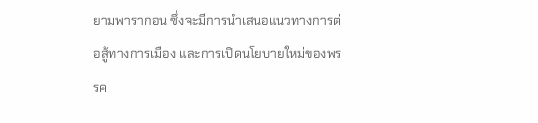ยามพารากอน ซึ่งจะมีการนำเสนอแนวทางการต่อสู้ทางการเมือง และการเปิดนโยบายใหม่ของพรรค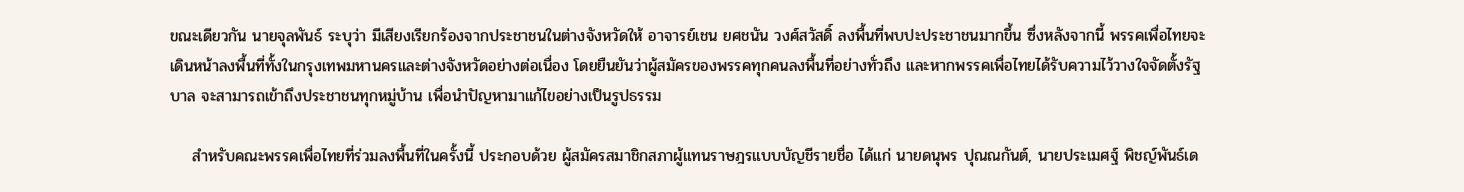ขณะเดียวกัน นายจุลพันธ์ ระบุว่า มีเสียงเรียกร้องจากประชาชนในต่างจังหวัดให้ อาจารย์เชน ยศชนัน วงศ์สวัสดิ์ ลงพื้นที่พบปะประชาชนมากขึ้น ซึ่งหลังจากนี้ พรรคเพื่อไทยจะเดินหน้าลงพื้นที่ทั้งในกรุงเทพมหานครและต่างจังหวัดอย่างต่อเนื่อง โดยยืนยันว่าผู้สมัครของพรรคทุกคนลงพื้นที่อย่างทั่วถึง และหากพรรคเพื่อไทยได้รับความไว้วางใจจัดตั้งรัฐบาล จะสามารถเข้าถึงประชาชนทุกหมู่บ้าน เพื่อนำปัญหามาแก้ไขอย่างเป็นรูปธรรม

    สำหรับคณะพรรคเพื่อไทยที่ร่วมลงพื้นที่ในครั้งนี้ ประกอบด้วย ผู้สมัครสมาชิกสภาผู้แทนราษฎรแบบบัญชีรายชื่อ ได้แก่ นายดนุพร ปุณณกันต์, นายประเมศฐ์ พิชญ์พันธ์เด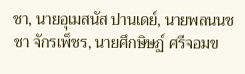ชา, นายอุเมสนัส ปานเดย์, นายพลนนชชา จักรเพ็ชร, นายศึกษิษฏ์ ศรีจอมข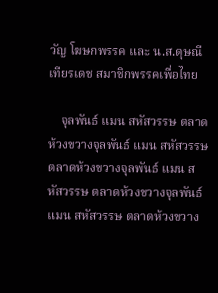วัญ โฆษกพรรค และ น.ส.ดุษณี เทียรเดช สมาชิกพรรคเพื่อไทย

    จุลพันธ์ แมน สหัสวรรษ ตลาดห้วงขวางจุลพันธ์ แมน สหัสวรรษ ตลาดห้วงขวางจุลพันธ์ แมน สหัสวรรษ ตลาดห้วงขวางจุลพันธ์ แมน สหัสวรรษ ตลาดห้วงขวาง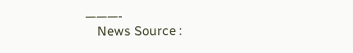———-
    News Source :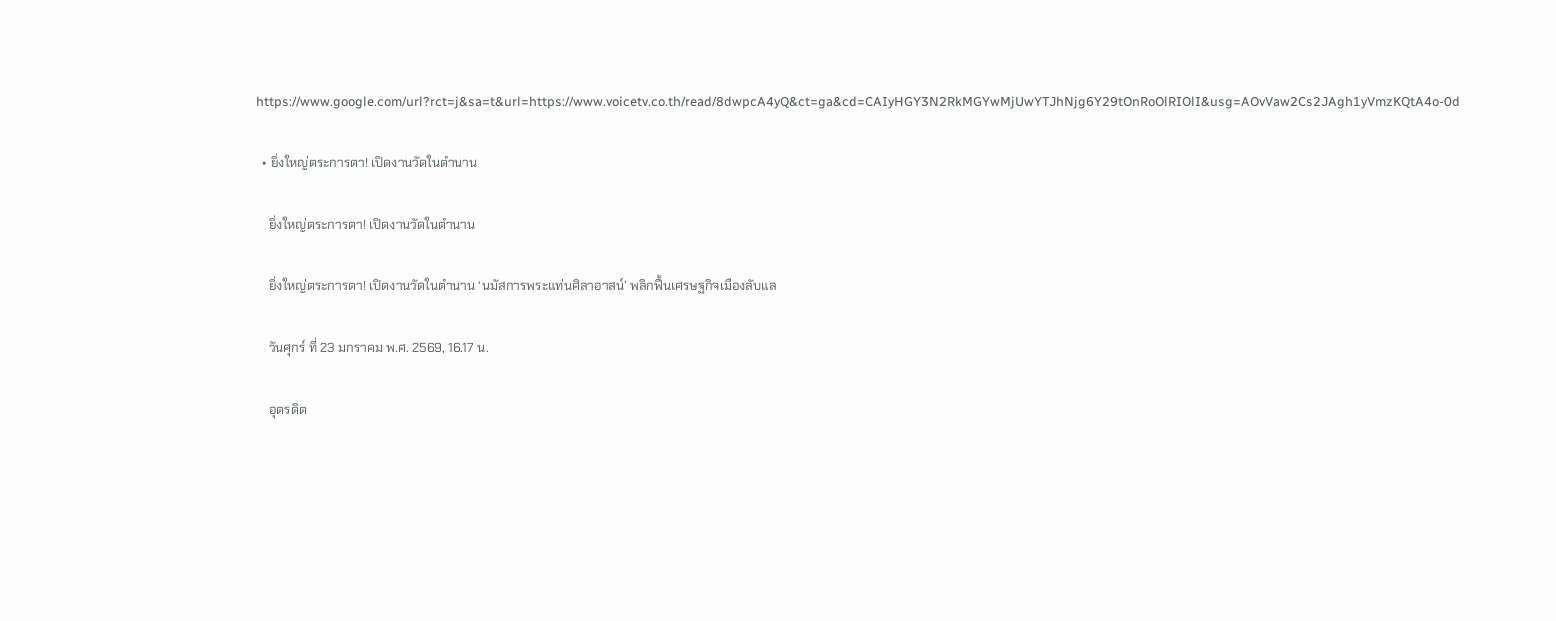https://www.google.com/url?rct=j&sa=t&url=https://www.voicetv.co.th/read/8dwpcA4yQ&ct=ga&cd=CAIyHGY3N2RkMGYwMjUwYTJhNjg6Y29tOnRoOlRIOlI&usg=AOvVaw2Cs2JAgh1yVmzKQtA4o-0d

  • ยิ่งใหญ่ตระการตา! เปิดงานวัดในตำนาน

    ยิ่งใหญ่ตระการตา! เปิดงานวัดในตำนาน

    ยิ่งใหญ่ตระการตา! เปิดงานวัดในตำนาน ‘นมัสการพระแท่นศิลาอาสน์’ พลิกฟื้นเศรษฐกิจเมืองลับแล

    วันศุกร์ ที่ 23 มกราคม พ.ศ. 2569, 16.17 น.

    อุตรดิต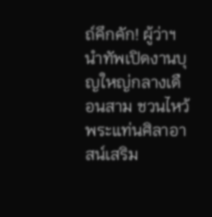ถ์คึกคัก! ผู้ว่าฯ นำทัพเปิดงานบุญใหญ่กลางเดือนสาม ชวนไหว้พระแท่นศิลาอาสน์เสริม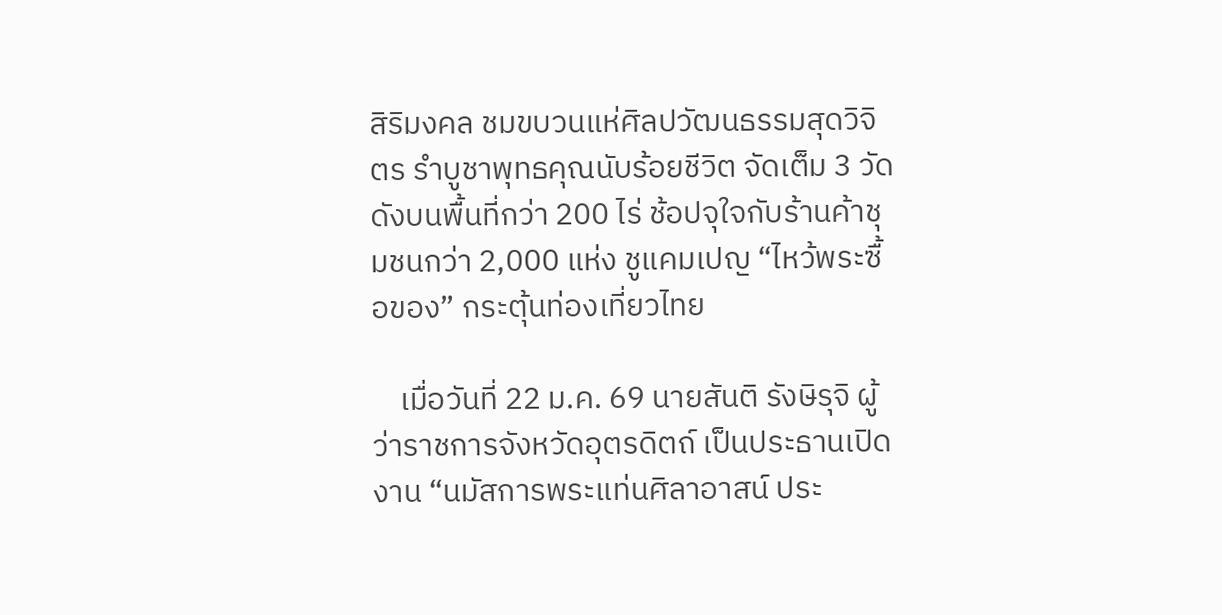สิริมงคล ชมขบวนแห่ศิลปวัฒนธรรมสุดวิจิตร รำบูชาพุทธคุณนับร้อยชีวิต จัดเต็ม 3 วัดดังบนพื้นที่กว่า 200 ไร่ ช้อปจุใจกับร้านค้าชุมชนกว่า 2,000 แห่ง ชูแคมเปญ “ไหว้พระซื้อของ” กระตุ้นท่องเที่ยวไทย

    เมื่อวันที่ 22 ม.ค. 69 นายสันติ รังษิรุจิ ผู้ว่าราชการจังหวัดอุตรดิตถ์ เป็นประธานเปิดงาน “นมัสการพระแท่นศิลาอาสน์ ประ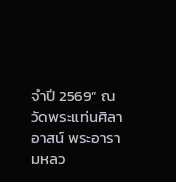จำปี 2569” ณ วัดพระแท่นศิลาอาสน์ พระอารามหลว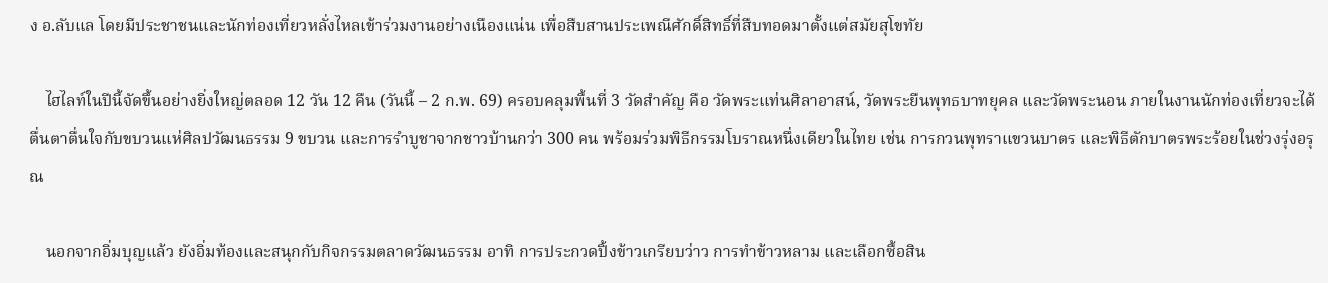ง อ.ลับแล โดยมีประชาชนและนักท่องเที่ยวหลั่งไหลเข้าร่วมงานอย่างเนืองแน่น เพื่อสืบสานประเพณีศักดิ์สิทธิ์ที่สืบทอดมาตั้งแต่สมัยสุโขทัย

    ไฮไลท์ในปีนี้จัดขึ้นอย่างยิ่งใหญ่ตลอด 12 วัน 12 คืน (วันนี้ – 2 ก.พ. 69) ครอบคลุมพื้นที่ 3 วัดสำคัญ คือ วัดพระแท่นศิลาอาสน์, วัดพระยืนพุทธบาทยุคล และวัดพระนอน ภายในงานนักท่องเที่ยวจะได้ตื่นตาตื่นใจกับขบวนแห่ศิลปวัฒนธรรม 9 ขบวน และการรำบูชาจากชาวบ้านกว่า 300 คน พร้อมร่วมพิธีกรรมโบราณหนึ่งเดียวในไทย เช่น การกวนพุทราแขวนบาตร และพิธีตักบาตรพระร้อยในช่วงรุ่งอรุณ

    นอกจากอิ่มบุญแล้ว ยังอิ่มท้องและสนุกกับกิจกรรมตลาดวัฒนธรรม อาทิ การประกวดปิ้งข้าวเกรียบว่าว การทำข้าวหลาม และเลือกซื้อสิน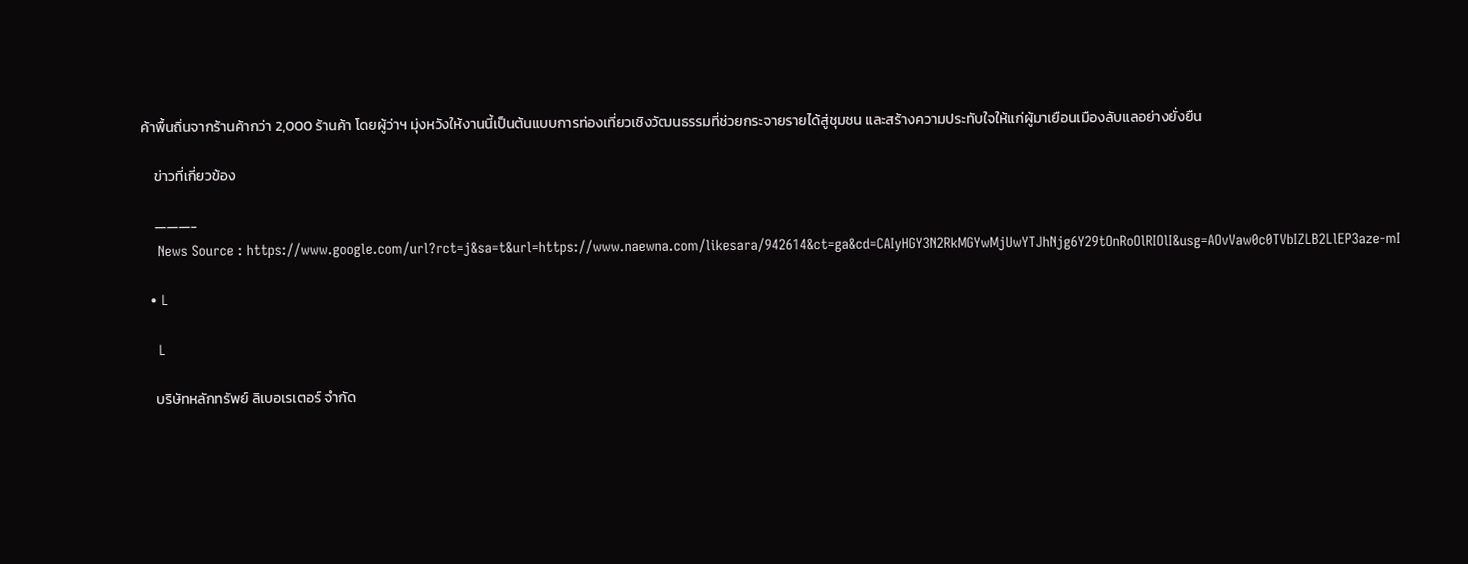ค้าพื้นถิ่นจากร้านค้ากว่า 2,000 ร้านค้า โดยผู้ว่าฯ มุ่งหวังให้งานนี้เป็นต้นแบบการท่องเที่ยวเชิงวัฒนธรรมที่ช่วยกระจายรายได้สู่ชุมชน และสร้างความประทับใจให้แก่ผู้มาเยือนเมืองลับแลอย่างยั่งยืน

    ข่าวที่เกี่ยวข้อง

    ———-
    News Source : https://www.google.com/url?rct=j&sa=t&url=https://www.naewna.com/likesara/942614&ct=ga&cd=CAIyHGY3N2RkMGYwMjUwYTJhNjg6Y29tOnRoOlRIOlI&usg=AOvVaw0c0TVbIZLB2LlEP3aze-mI

  • L

    L

    บริษัทหลักทรัพย์ ลิเบอเรเตอร์ จำกัด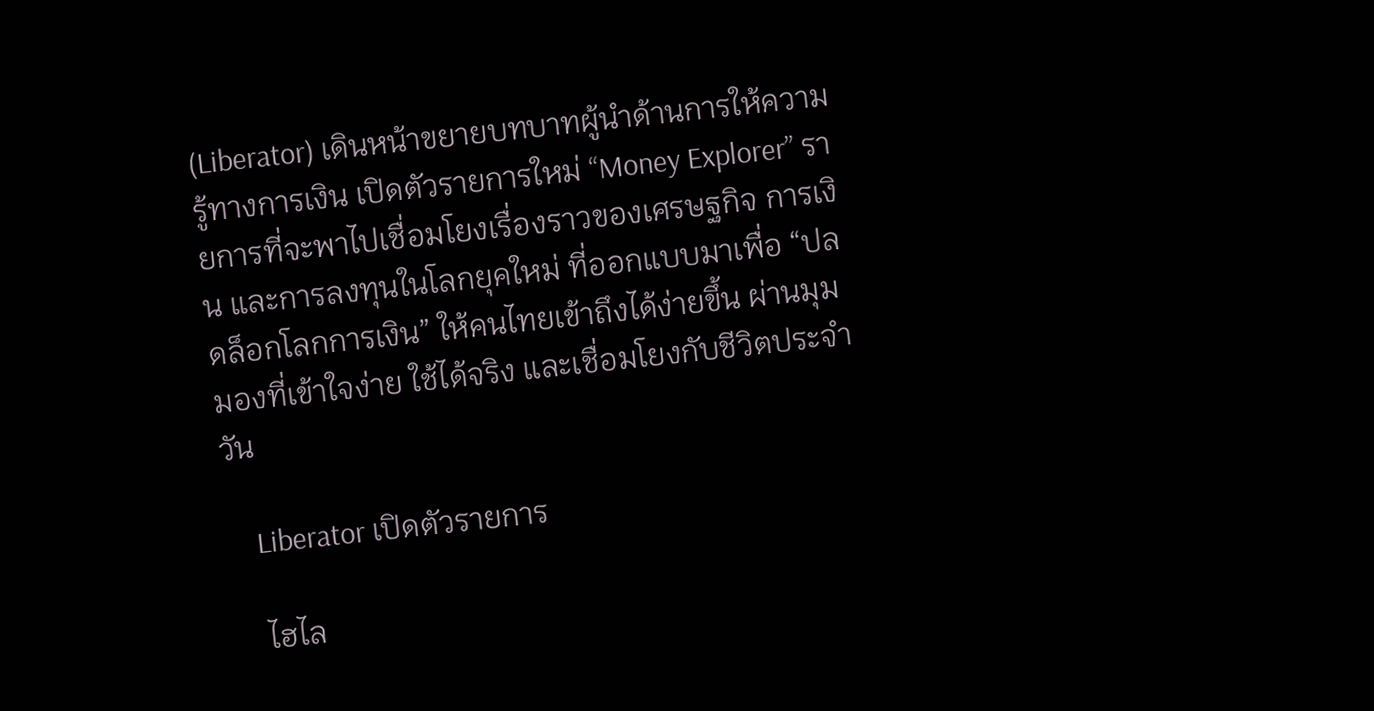(Liberator) เดินหน้าขยายบทบาทผู้นำด้านการให้ความรู้ทางการเงิน เปิดตัวรายการใหม่ “Money Explorer” รายการที่จะพาไปเชื่อมโยงเรื่องราวของเศรษฐกิจ การเงิน และการลงทุนในโลกยุคใหม่ ที่ออกแบบมาเพื่อ “ปลดล็อกโลกการเงิน” ให้คนไทยเข้าถึงได้ง่ายขึ้น ผ่านมุมมองที่เข้าใจง่าย ใช้ได้จริง และเชื่อมโยงกับชีวิตประจำวัน

    Liberator เปิดตัวรายการ

    ไฮไล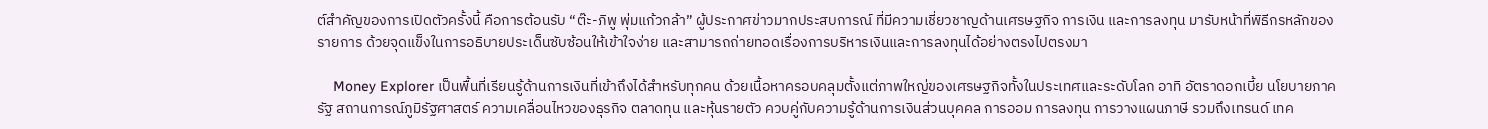ต์สำคัญของการเปิดตัวครั้งนี้ คือการต้อนรับ “ต๊ะ-ภิพู พุ่มแก้วกล้า” ผู้ประกาศข่าวมากประสบการณ์ ที่มีความเชี่ยวชาญด้านเศรษฐกิจ การเงิน และการลงทุน มารับหน้าที่พิธีกรหลักของรายการ ด้วยจุดแข็งในการอธิบายประเด็นซับซ้อนให้เข้าใจง่าย และสามารถถ่ายทอดเรื่องการบริหารเงินและการลงทุนได้อย่างตรงไปตรงมา

    Money Explorer เป็นพื้นที่เรียนรู้ด้านการเงินที่เข้าถึงได้สำหรับทุกคน ด้วยเนื้อหาครอบคลุมตั้งแต่ภาพใหญ่ของเศรษฐกิจทั้งในประเทศและระดับโลก อาทิ อัตราดอกเบี้ย นโยบายภาครัฐ สถานการณ์ภูมิรัฐศาสตร์ ความเคลื่อนไหวของธุรกิจ ตลาดทุน และหุ้นรายตัว ควบคู่กับความรู้ด้านการเงินส่วนบุคคล การออม การลงทุน การวางแผนภาษี รวมถึงเทรนด์ เทค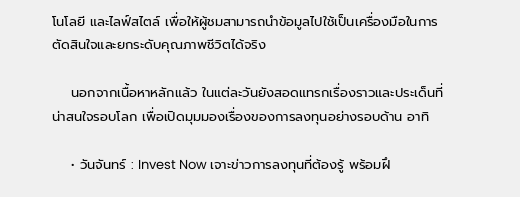โนโลยี และไลฟ์สไตล์ เพื่อให้ผู้ชมสามารถนำข้อมูลไปใช้เป็นเครื่องมือในการตัดสินใจและยกระดับคุณภาพชีวิตได้จริง

    นอกจากเนื้อหาหลักแล้ว ในแต่ละวันยังสอดแทรกเรื่องราวและประเด็นที่น่าสนใจรอบโลก เพื่อเปิดมุมมองเรื่องของการลงทุนอย่างรอบด้าน อาทิ

    • วันจันทร์ : Invest Now เจาะข่าวการลงทุนที่ต้องรู้ พร้อมฝึ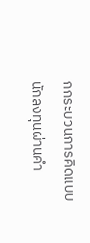กกระบวนการคิดแบบนักลงทุนผ่านคำ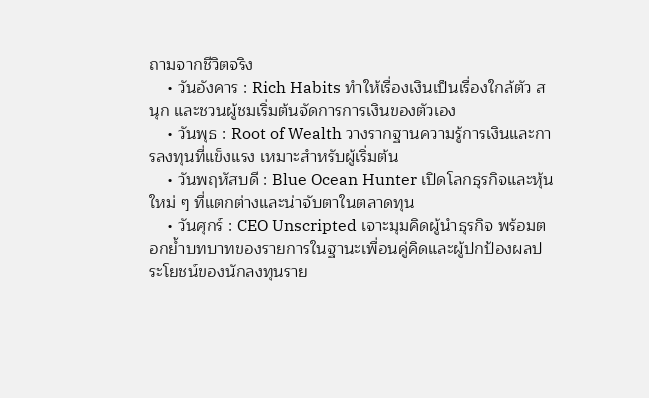ถามจากชีวิตจริง
    • วันอังคาร : Rich Habits ทำให้เรื่องเงินเป็นเรื่องใกล้ตัว สนุก และชวนผู้ชมเริ่มต้นจัดการการเงินของตัวเอง
    • วันพุธ : Root of Wealth วางรากฐานความรู้การเงินและการลงทุนที่แข็งแรง เหมาะสำหรับผู้เริ่มต้น
    • วันพฤหัสบดี : Blue Ocean Hunter เปิดโลกธุรกิจและหุ้นใหม่ ๆ ที่แตกต่างและน่าจับตาในตลาดทุน
    • วันศุกร์ : CEO Unscripted เจาะมุมคิดผู้นำธุรกิจ พร้อมตอกย้ำบทบาทของรายการในฐานะเพื่อนคู่คิดและผู้ปกป้องผลประโยชน์ของนักลงทุนราย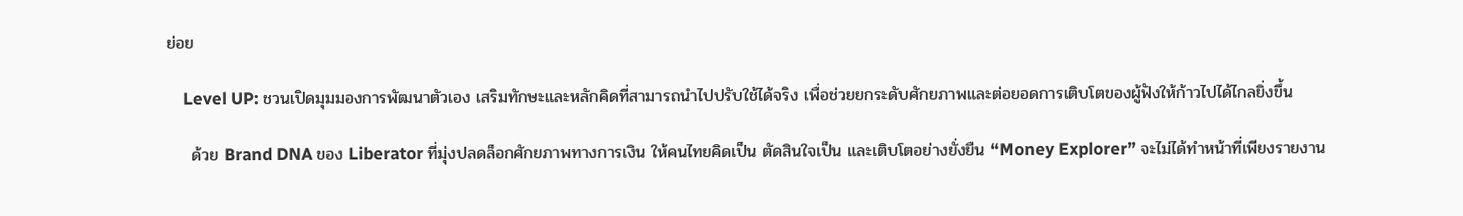ย่อย

    Level UP: ชวนเปิดมุมมองการพัฒนาตัวเอง เสริมทักษะและหลักคิดที่สามารถนำไปปรับใช้ได้จริง เพื่อช่วยยกระดับศักยภาพและต่อยอดการเติบโตของผู้ฟังให้ก้าวไปได้ไกลยิ่งขึ้น

    ด้วย Brand DNA ของ Liberator ที่มุ่งปลดล็อกศักยภาพทางการเงิน ให้คนไทยคิดเป็น ตัดสินใจเป็น และเติบโตอย่างยั่งยืน “Money Explorer” จะไม่ได้ทำหน้าที่เพียงรายงาน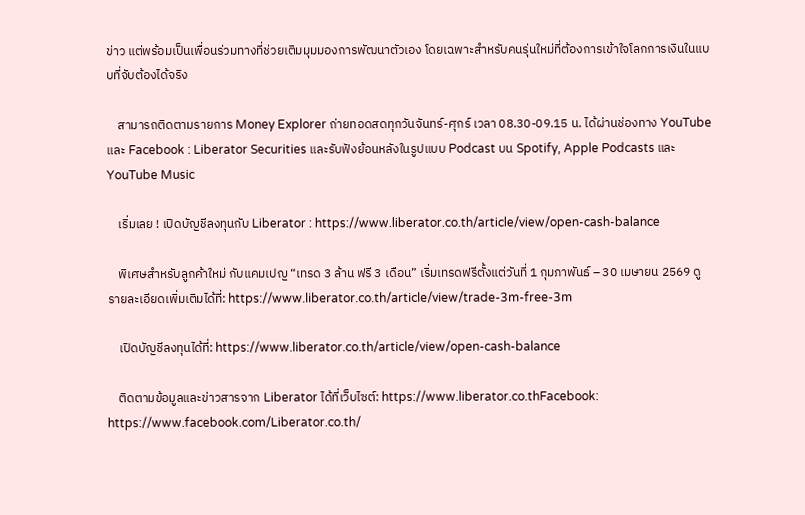ข่าว แต่พร้อมเป็นเพื่อนร่วมทางที่ช่วยเติมมุมมองการพัฒนาตัวเอง โดยเฉพาะสำหรับคนรุ่นใหม่ที่ต้องการเข้าใจโลกการเงินในแบบที่จับต้องได้จริง

    สามารถติดตามรายการ Money Explorer ถ่ายทอดสดทุกวันจันทร์-ศุกร์ เวลา 08.30-09.15 น. ได้ผ่านช่องทาง YouTube และ Facebook : Liberator Securities และรับฟังย้อนหลังในรูปแบบ Podcast บน Spotify, Apple Podcasts และ YouTube Music

    เริ่มเลย ! เปิดบัญชีลงทุนกับ Liberator : https://www.liberator.co.th/article/view/open-cash-balance

    พิเศษสำหรับลูกค้าใหม่ กับแคมเปญ “เทรด 3 ล้าน ฟรี 3 เดือน” เริ่มเทรดฟรีตั้งแต่วันที่ 1 กุมภาพันธ์ – 30 เมษายน 2569 ดูรายละเอียดเพิ่มเติมได้ที่: https://www.liberator.co.th/article/view/trade-3m-free-3m

    เปิดบัญชีลงทุนได้ที่: https://www.liberator.co.th/article/view/open-cash-balance

    ติดตามข้อมูลและข่าวสารจาก Liberator ได้ที่เว็บไซต์: https://www.liberator.co.thFacebook: https://www.facebook.com/Liberator.co.th/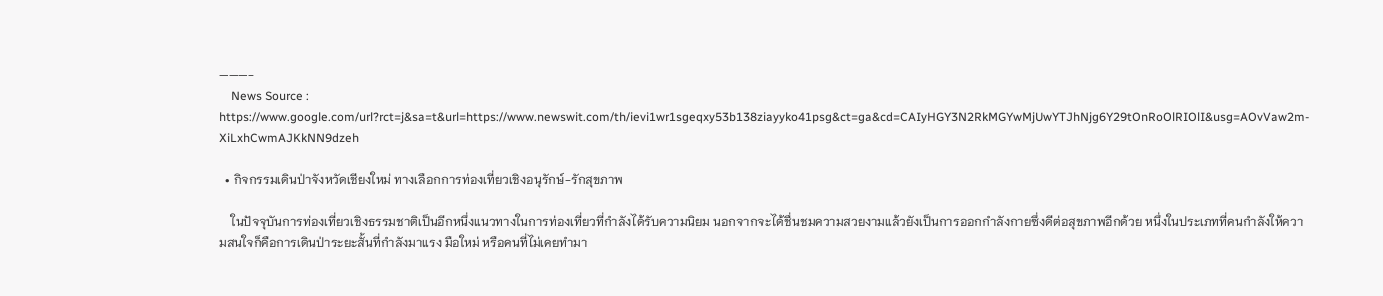———-
    News Source : https://www.google.com/url?rct=j&sa=t&url=https://www.newswit.com/th/ievi1wr1sgeqxy53b138ziayyko41psg&ct=ga&cd=CAIyHGY3N2RkMGYwMjUwYTJhNjg6Y29tOnRoOlRIOlI&usg=AOvVaw2m-XiLxhCwmAJKkNN9dzeh

  • กิจกรรมเดินป่าจังหวัดเชียงใหม่ ทางเลือกการท่องเที่ยวเชิงอนุรักษ์-รักสุขภาพ

    ในปัจจุบันการท่องเที่ยวเชิงธรรมชาติเป็นอีกหนึ่งแนวทางในการท่องเที่ยวที่กำลังได้รับความนิยม นอกจากจะได้ชื่นชมความสวยงามแล้วยังเป็นการออกกำลังกายซึ่งดีต่อสุขภาพอีกด้วย หนึ่งในประเภทที่คนกำลังให้ความสนใจก็คือการเดินป่าระยะสั้นที่กำลังมาแรง มือใหม่ หรือคนที่ไม่เคยทำมา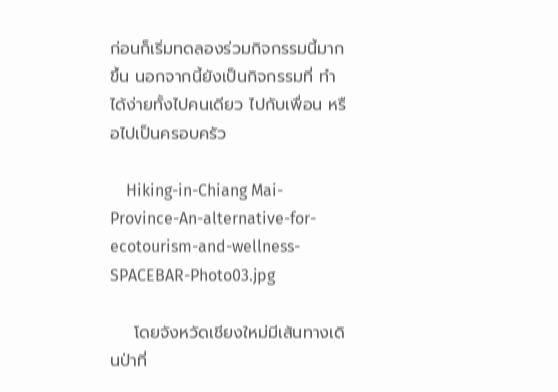ก่อนก็เริ่มทดลองร่วมกิจกรรมนี้มากขึ้น นอกจากนี้ยังเป็นกิจกรรมที่ ทำได้ง่ายทั้งไปคนเดียว ไปกับเพื่อน หรือไปเป็นครอบครัว

    Hiking-in-Chiang Mai-Province-An-alternative-for-ecotourism-and-wellness-SPACEBAR-Photo03.jpg

    โดยจังหวัดเชียงใหม่มีเส้นทางเดินป่าที่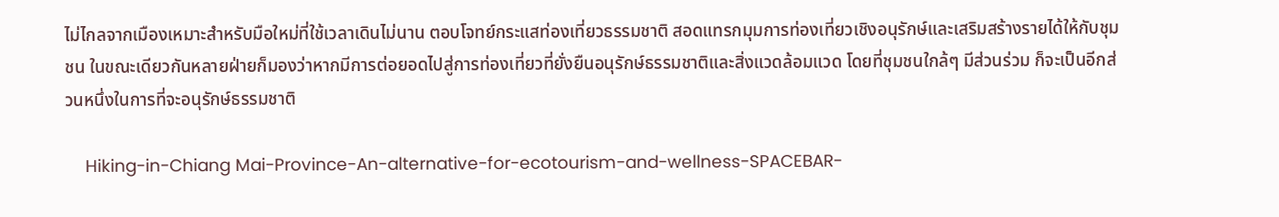ไม่ไกลจากเมืองเหมาะสำหรับมือใหม่ที่ใช้เวลาเดินไม่นาน ตอบโจทย์กระแสท่องเที่ยวธรรมชาติ สอดแทรกมุมการท่องเที่ยวเชิงอนุรักษ์และเสริมสร้างรายได้ให้กับชุมชน ในขณะเดียวกันหลายฝ่ายก็มองว่าหากมีการต่อยอดไปสู่การท่องเที่ยวที่ยั่งยืนอนุรักษ์ธรรมชาติและสิ่งแวดล้อมแวด โดยที่ชุมชนใกล้ๆ มีส่วนร่วม ก็จะเป็นอีกส่วนหนึ่งในการที่จะอนุรักษ์ธรรมชาติ

    Hiking-in-Chiang Mai-Province-An-alternative-for-ecotourism-and-wellness-SPACEBAR-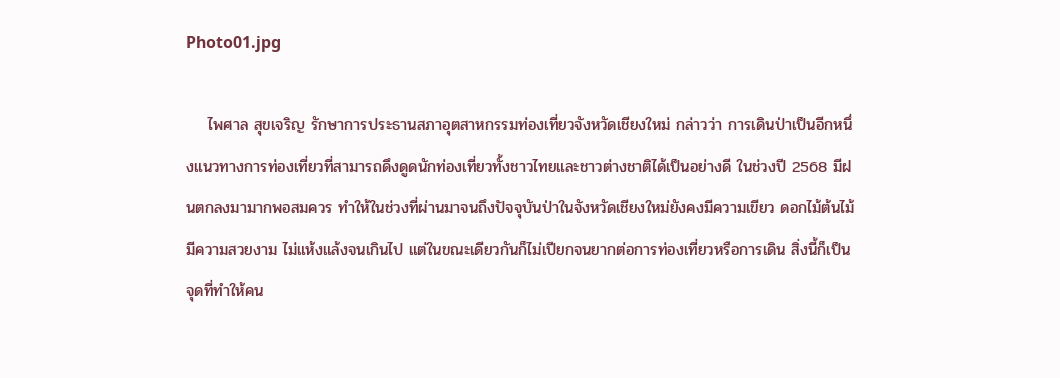Photo01.jpg

    ไพศาล สุขเจริญ รักษาการประธานสภาอุตสาหกรรมท่องเที่ยวจังหวัดเชียงใหม่ กล่าวว่า การเดินป่าเป็นอีกหนึ่งแนวทางการท่องเที่ยวที่สามารถดึงดูดนักท่องเที่ยวทั้งชาวไทยและชาวต่างชาติได้เป็นอย่างดี ในช่วงปี 2568 มีฝนตกลงมามากพอสมควร ทำให้ในช่วงที่ผ่านมาจนถึงปัจจุบันป่าในจังหวัดเชียงใหม่ยังคงมีความเขียว ดอกไม้ต้นไม้มีความสวยงาม ไม่แห้งแล้งจนเกินไป แต่ในขณะเดียวกันก็ไม่เปียกจนยากต่อการท่องเที่ยวหรือการเดิน สิ่งนี้ก็เป็นจุดที่ทำให้คน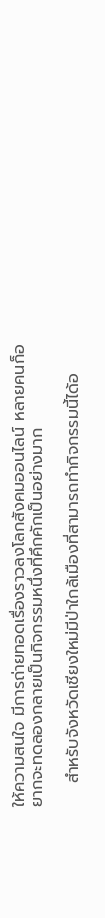ให้ความสนใจ มีการถ่ายทอดเรื่องราวลงโลกสังคมออนไลน์ หลายคนก็อยากจะทดลองกลายเป็นกิจกรรมหนึ่งที่คึกคักเป็นอย่างมาก

    สำหรับจังหวัดเชียงใหม่มีป่าใกล้เมืองที่สามารถทำกิจกรรมนี้ได้อ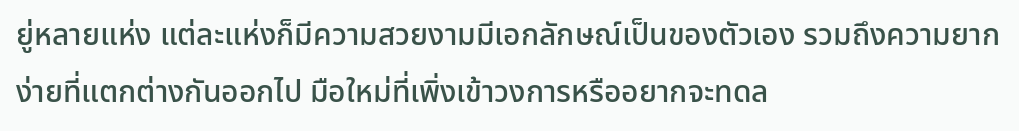ยู่หลายแห่ง แต่ละแห่งก็มีความสวยงามมีเอกลักษณ์เป็นของตัวเอง รวมถึงความยากง่ายที่แตกต่างกันออกไป มือใหม่ที่เพิ่งเข้าวงการหรืออยากจะทดล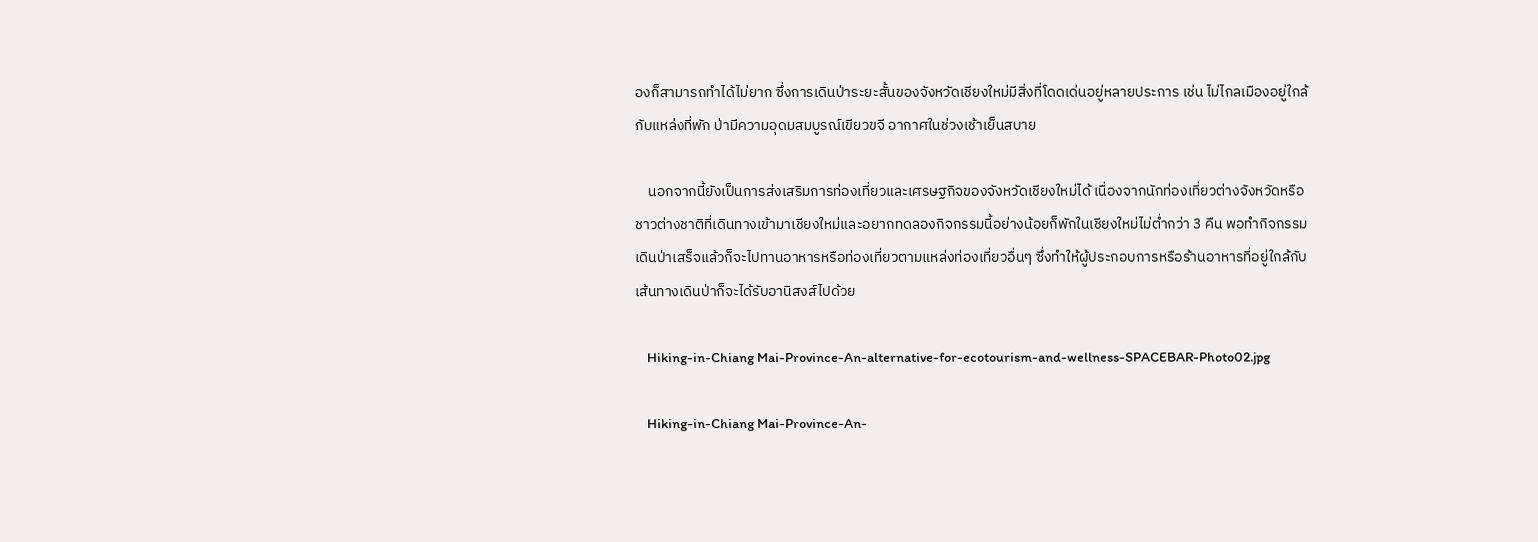องก็สามารถทำได้ไม่ยาก ซึ่งการเดินป่าระยะสั้นของจังหวัดเชียงใหม่มีสิ่งที่โดดเด่นอยู่หลายประการ เช่น ไม่ไกลเมืองอยู่ใกล้กับแหล่งที่พัก ป่ามีความอุดมสมบูรณ์เขียวขจี อากาศในช่วงเช้าเย็นสบาย

    นอกจากนี้ยังเป็นการส่งเสริมการท่องเที่ยวและเศรษฐกิจของจังหวัดเชียงใหม่ได้ เนื่องจากนักท่องเที่ยวต่างจังหวัดหรือชาวต่างชาติที่เดินทางเข้ามาเชียงใหม่และอยากทดลองกิจกรรมนี้อย่างน้อยก็พักในเชียงใหม่ไม่ต่ำกว่า 3 คืน พอทำกิจกรรมเดินป่าเสร็จแล้วก็จะไปทานอาหารหรือท่องเที่ยวตามแหล่งท่องเที่ยวอื่นๆ ซึ่งทำให้ผู้ประกอบการหรือร้านอาหารที่อยู่ใกล้กับเส้นทางเดินป่าก็จะได้รับอานิสงส์ไปด้วย

    Hiking-in-Chiang Mai-Province-An-alternative-for-ecotourism-and-wellness-SPACEBAR-Photo02.jpg

    Hiking-in-Chiang Mai-Province-An-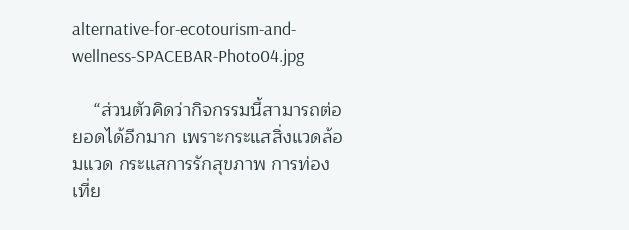alternative-for-ecotourism-and-wellness-SPACEBAR-Photo04.jpg

    “ส่วนตัวคิดว่ากิจกรรมนี้สามารถต่อยอดได้อีกมาก เพราะกระแสสิ่งแวดล้อมแวด กระแสการรักสุขภาพ การท่องเที่ย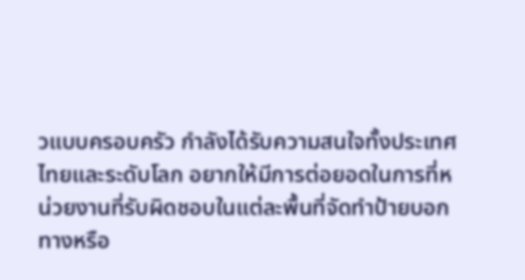วแบบครอบครัว กำลังได้รับความสนใจทั้งประเทศไทยและระดับโลก อยากให้มีการต่อยอดในการที่หน่วยงานที่รับผิดชอบในแต่ละพื้นที่จัดทำป้ายบอกทางหรือ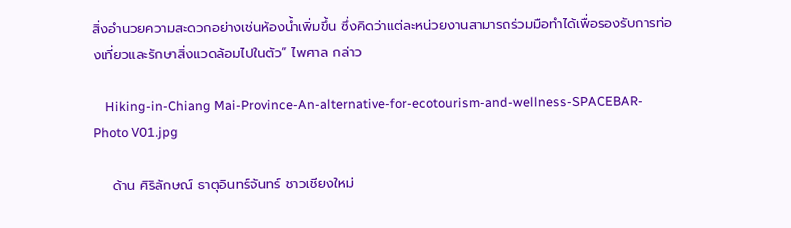สิ่งอำนวยความสะดวกอย่างเช่นห้องน้ำเพิ่มขึ้น ซึ่งคิดว่าแต่ละหน่วยงานสามารถร่วมมือทำได้เพื่อรองรับการท่องเที่ยวและรักษาสิ่งแวดล้อมไปในตัว” ไพศาล กล่าว

    Hiking-in-Chiang Mai-Province-An-alternative-for-ecotourism-and-wellness-SPACEBAR-Photo V01.jpg

    ด้าน ศิริลักษณ์ ธาตุอินทร์จันทร์ ชาวเชียงใหม่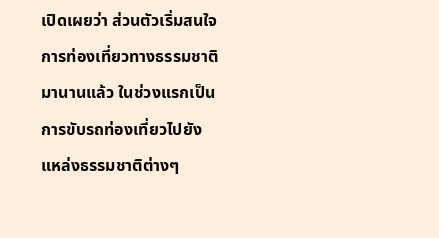เปิดเผยว่า ส่วนตัวเริ่มสนใจการท่องเที่ยวทางธรรมชาติมานานแล้ว ในช่วงแรกเป็นการขับรถท่องเที่ยวไปยังแหล่งธรรมชาติต่างๆ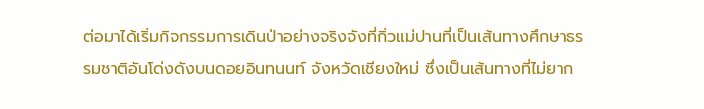ต่อมาได้เริ่มกิจกรรมการเดินป่าอย่างจริงจังที่กิ่วแม่ปานที่เป็นเส้นทางศึกษาธรรมชาติอันโด่งดังบนดอยอินทนนท์ จังหวัดเชียงใหม่ ซึ่งเป็นเส้นทางที่ไม่ยาก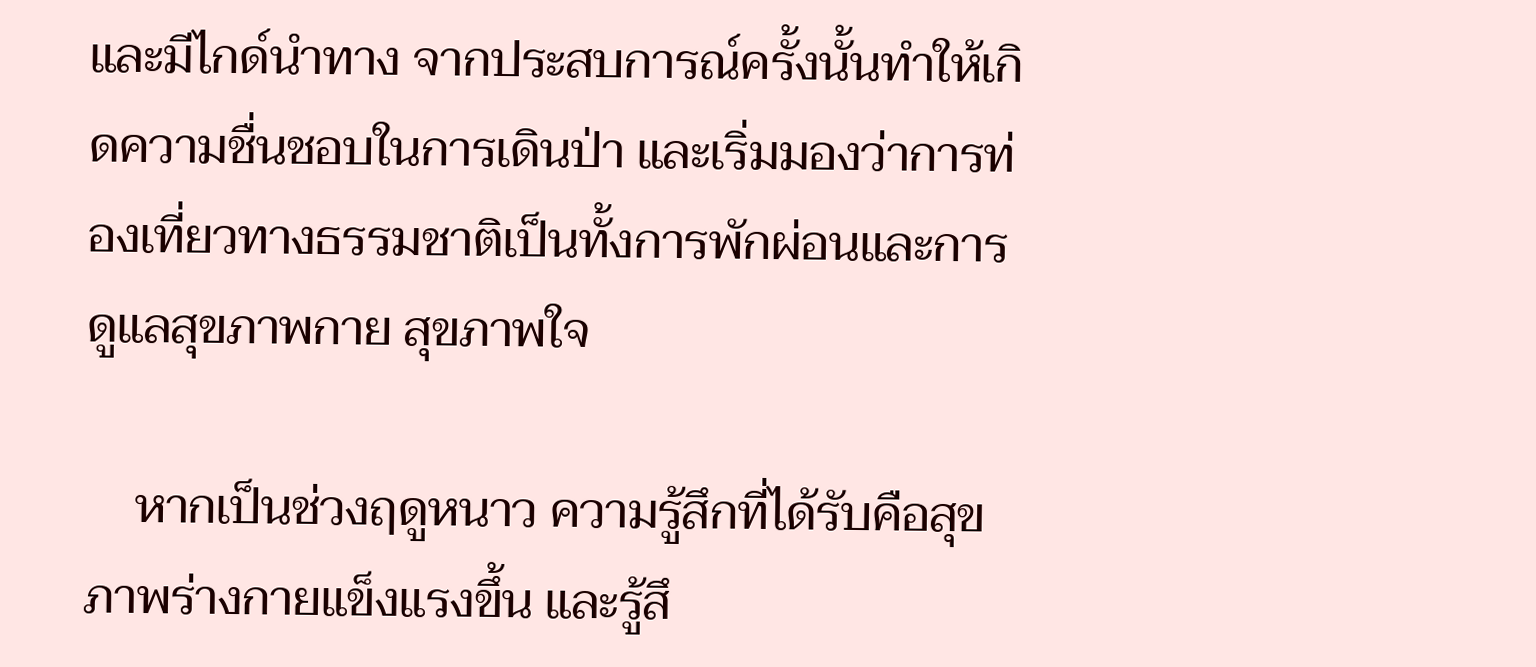และมีไกด์นำทาง จากประสบการณ์ครั้งนั้นทำให้เกิดความชื่นชอบในการเดินป่า และเริ่มมองว่าการท่องเที่ยวทางธรรมชาติเป็นทั้งการพักผ่อนและการดูแลสุขภาพกาย สุขภาพใจ

    หากเป็นช่วงฤดูหนาว ความรู้สึกที่ได้รับคือสุขภาพร่างกายแข็งแรงขึ้น และรู้สึ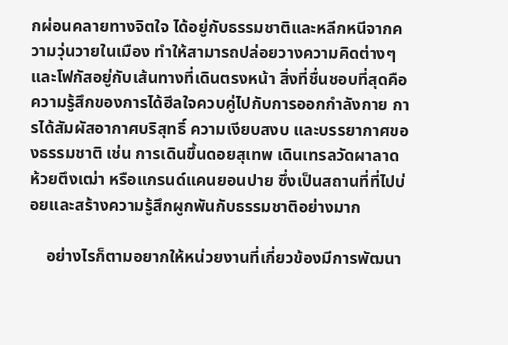กผ่อนคลายทางจิตใจ ได้อยู่กับธรรมชาติและหลีกหนีจากความวุ่นวายในเมือง ทำให้สามารถปล่อยวางความคิดต่างๆ และโฟกัสอยู่กับเส้นทางที่เดินตรงหน้า สิ่งที่ชื่นชอบที่สุดคือความรู้สึกของการได้ฮีลใจควบคู่ไปกับการออกกำลังกาย การได้สัมผัสอากาศบริสุทธิ์ ความเงียบสงบ และบรรยากาศของธรรมชาติ เช่น การเดินขึ้นดอยสุเทพ เดินเทรลวัดผาลาด ห้วยตึงเฒ่า หรือแกรนด์แคนยอนปาย ซึ่งเป็นสถานที่ที่ไปบ่อยและสร้างความรู้สึกผูกพันกับธรรมชาติอย่างมาก

    อย่างไรก็ตามอยากให้หน่วยงานที่เกี่ยวข้องมีการพัฒนา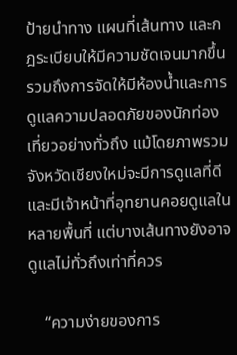ป้ายนำทาง แผนที่เส้นทาง และกฎระเบียบให้มีความชัดเจนมากขึ้น รวมถึงการจัดให้มีห้องน้ำและการดูแลความปลอดภัยของนักท่องเที่ยวอย่างทั่วถึง แม้โดยภาพรวมจังหวัดเชียงใหม่จะมีการดูแลที่ดีและมีเจ้าหน้าที่อุทยานคอยดูแลในหลายพื้นที่ แต่บางเส้นทางยังอาจดูแลไม่ทั่วถึงเท่าที่ควร

    “ความง่ายของการ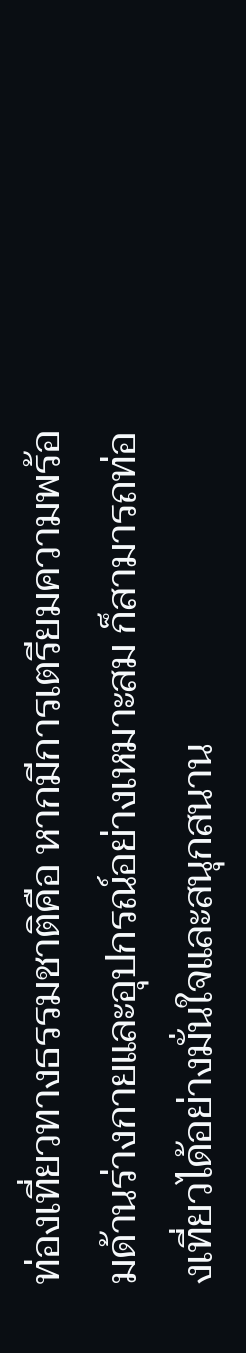ท่องเที่ยวทางธรรมชาติคือ หากมีการเตรียมความพร้อมด้านร่างกายและอุปกรณ์อย่างเหมาะสม ก็สามารถท่องเที่ยวได้อย่างมั่นใจและสนุกสนาน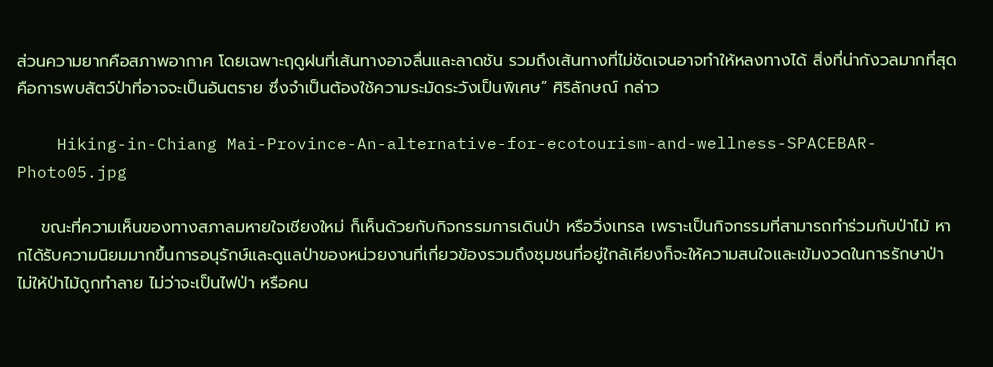ส่วนความยากคือสภาพอากาศ โดยเฉพาะฤดูฝนที่เส้นทางอาจลื่นและลาดชัน รวมถึงเส้นทางที่ไม่ชัดเจนอาจทำให้หลงทางได้ สิ่งที่น่ากังวลมากที่สุดคือการพบสัตว์ป่าที่อาจจะเป็นอันตราย ซึ่งจำเป็นต้องใช้ความระมัดระวังเป็นพิเศษ” ศิริลักษณ์ กล่าว

    Hiking-in-Chiang Mai-Province-An-alternative-for-ecotourism-and-wellness-SPACEBAR-Photo05.jpg

    ขณะที่ความเห็นของทางสภาลมหายใจเชียงใหม่ ก็เห็นด้วยกับกิจกรรมการเดินป่า หรือวิ่งเทรล เพราะเป็นกิจกรรมที่สามารถทำร่วมกับป่าไม้ หากได้รับความนิยมมากขึ้นการอนุรักษ์และดูแลป่าของหน่วยงานที่เกี่ยวข้องรวมถึงชุมชนที่อยู่ใกล้เคียงก็จะให้ความสนใจและเข้มงวดในการรักษาป่า ไม่ให้ป่าไม้ถูกทำลาย ไม่ว่าจะเป็นไฟป่า หรือคน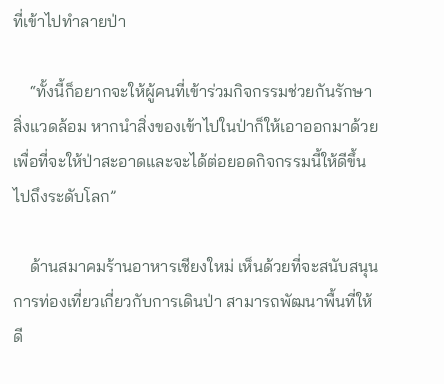ที่เข้าไปทำลายป่า

    “ทั้งนี้ก็อยากจะให้ผู้คนที่เข้าร่วมกิจกรรมช่วยกันรักษาสิ่งแวดล้อม หากนำสิ่งของเข้าไปในป่าก็ให้เอาออกมาด้วย เพื่อที่จะให้ป่าสะอาดและจะได้ต่อยอดกิจกรรมนี้ให้ดีขึ้นไปถึงระดับโลก”

    ด้านสมาคมร้านอาหารเชียงใหม่ เห็นด้วยที่จะสนับสนุนการท่องเที่ยวเกี่ยวกับการเดินป่า สามารถพัฒนาพื้นที่ให้ดี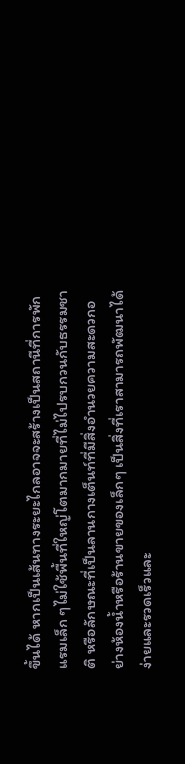ขึ้นได้ หากเป็นเส้นทางระยะไกลอาจจะสร้างเป็นสถานีที่การพักแรมเล็ก ๆไม่ใช้พื้นที่ใหญ่โตมากมายที่ไม่ไปรบกวนกับธรรมชาติ หรือลักษณะที่เป็นลานกางเต็นท์ที่มีสิ่งอำนวยความสะดวกอย่างห้องน้ำหรือร้านขายของเล็กๆ เป็นสิ่งที่เราสามารถพัฒนาได้ง่ายและรวดเร็วและ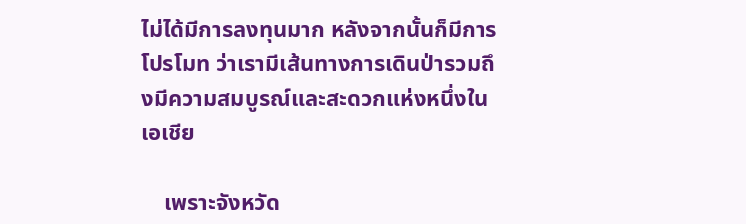ไม่ได้มีการลงทุนมาก หลังจากนั้นก็มีการโปรโมท ว่าเรามีเส้นทางการเดินป่ารวมถึงมีความสมบูรณ์และสะดวกแห่งหนึ่งในเอเชีย

    เพราะจังหวัด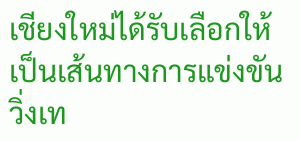เชียงใหม่ได้รับเลือกให้เป็นเส้นทางการแข่งขันวิ่งเท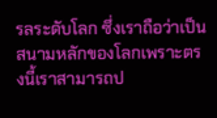รลระดับโลก ซึ่งเราถือว่าเป็นสนามหลักของโลกเพราะตรงนี้เราสามารถป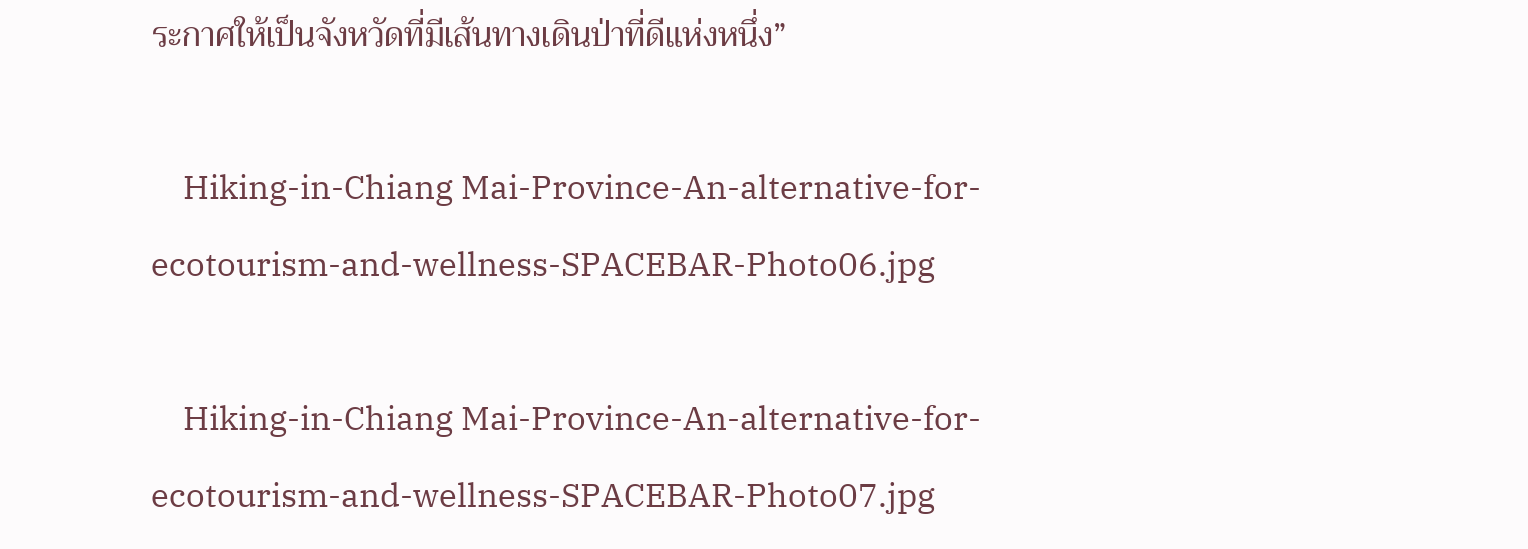ระกาศให้เป็นจังหวัดที่มีเส้นทางเดินป่าที่ดีแห่งหนึ่ง”

    Hiking-in-Chiang Mai-Province-An-alternative-for-ecotourism-and-wellness-SPACEBAR-Photo06.jpg

    Hiking-in-Chiang Mai-Province-An-alternative-for-ecotourism-and-wellness-SPACEBAR-Photo07.jpg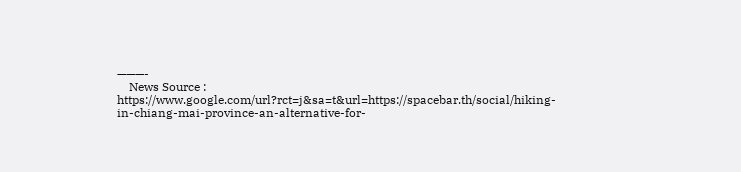———-
    News Source : https://www.google.com/url?rct=j&sa=t&url=https://spacebar.th/social/hiking-in-chiang-mai-province-an-alternative-for-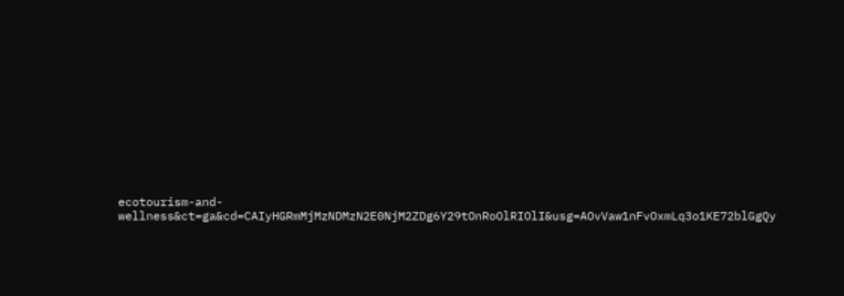ecotourism-and-wellness&ct=ga&cd=CAIyHGRmMjMzNDMzN2E0NjM2ZDg6Y29tOnRoOlRIOlI&usg=AOvVaw1nFvOxmLq3o1KE72blGgQy